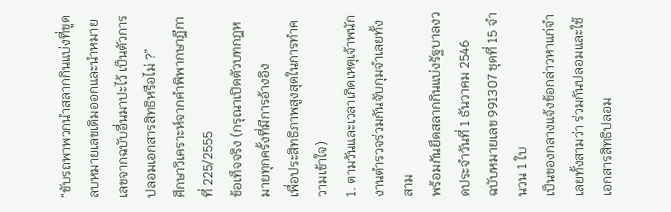“ขับรถพาพวกนำสลากกินแบ่งที่ขูดลบหมายเลขเดิมออกและนำหมายเลขจากฉบับอื่นมาปะไว้ เป็นตัวการปลอมเอกสารสิทธิหรือไม่ ?”
ศึกษาวิเคราะห์จากคำพิพากษาฎีกาที่ 225/2555
ข้อเท็จจริง (กรุณาเปิดตัวบทกฎหมายทุกครั้งที่มีการอ้างอิง
เพื่อประสิทธิภาพสูงสุดในการทำความเข้าใจ)
1. ตามวันและเวลาเกิดเหตุเจ้าพนักงานตำรวจร่วมกันจับกุมจำเลยทั้งสาม
พร้อมกันยึดสลากกินแบ่งรัฐบาลงวดประจำวันที่ 1 ธันวาคม 2546
ฉบับหมายเลข 991307 ชุดที่ 15 จำนวน 1 ใบ
เป็นของกลางแจ้งข้อกล่าวหาแก่จำเลยทั้งสามว่า ร่วมกันปลอมและใช้เอกสารสิทธิปลอม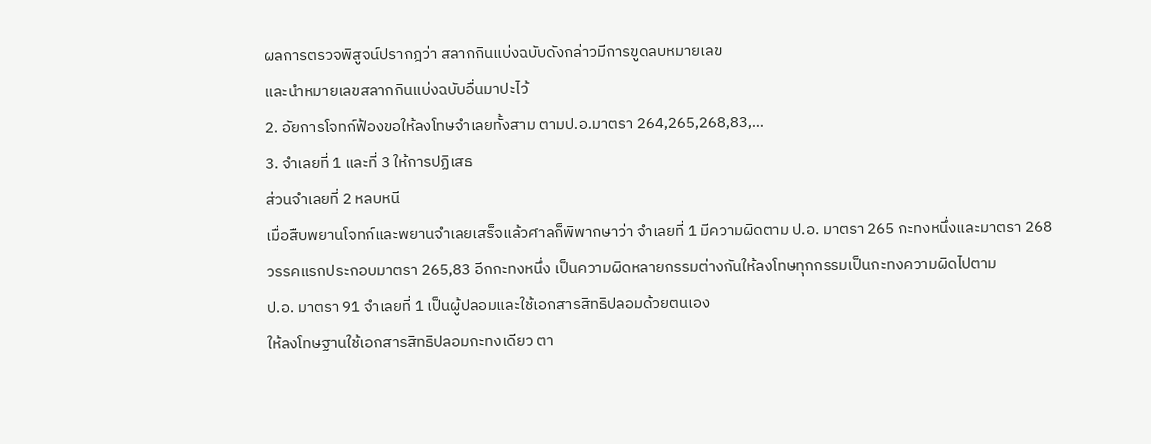ผลการตรวจพิสูจน์ปรากฎว่า สลากกินแบ่งฉบับดังกล่าวมีการขูดลบหมายเลข
และนำหมายเลขสลากกินแบ่งฉบับอื่นมาปะไว้
2. อัยการโจทก์ฟ้องขอให้ลงโทษจำเลยทั้งสาม ตามป.อ.มาตรา 264,265,268,83,…
3. จำเลยที่ 1 และที่ 3 ให้การปฏิเสธ
ส่วนจำเลยที่ 2 หลบหนี
เมื่อสืบพยานโจทก์และพยานจำเลยเสร็จแล้วศาลก็พิพากษาว่า จำเลยที่ 1 มีความผิดตาม ป.อ. มาตรา 265 กะทงหนึ่งและมาตรา 268
วรรคแรกประกอบมาตรา 265,83 อีกกะทงหนึ่ง เป็นความผิดหลายกรรมต่างกันให้ลงโทษทุกกรรมเป็นกะทงความผิดไปตาม
ป.อ. มาตรา 91 จำเลยที่ 1 เป็นผู้ปลอมและใช้เอกสารสิทธิปลอมด้วยตนเอง
ให้ลงโทษฐานใช้เอกสารสิทธิปลอมกะทงเดียว ตา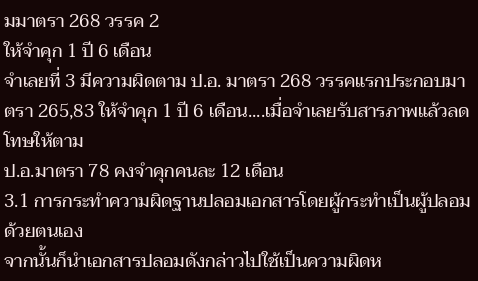มมาตรา 268 วรรค 2
ให้จำคุก 1 ปี 6 เดือน
จำเลยที่ 3 มีความผิดตาม ป.อ. มาตรา 268 วรรคแรกประกอบมาตรา 265,83 ให้จำคุก 1 ปี 6 เดือน....เมื่อจำเลยรับสารภาพแล้วลดโทษให้ตาม
ป.อ.มาตรา 78 คงจำคุกคนละ 12 เดือน
3.1 การกระทำความผิดฐานปลอมเอกสารโดยผู้กระทำเป็นผู้ปลอมด้วยตนเอง
จากนั้นก็นำเอกสารปลอมดังกล่าวไปใช้เป็นความผิดห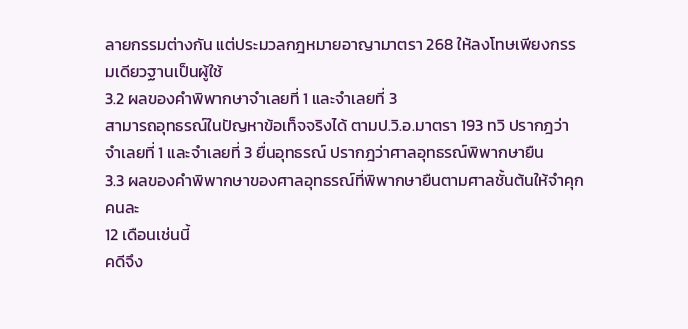ลายกรรมต่างกัน แต่ประมวลกฎหมายอาญามาตรา 268 ให้ลงโทษเพียงกรรมเดียวฐานเป็นผู้ใช้
3.2 ผลของคำพิพากษาจำเลยที่ 1 และจำเลยที่ 3
สามารถอุทธรณ์ในปัญหาข้อเท็จจริงได้ ตามป.วิ.อ.มาตรา 193 ทวิ ปรากฎว่าจำเลยที่ 1 และจำเลยที่ 3 ยื่นอุทธรณ์ ปรากฎว่าศาลอุทธรณ์พิพากษายืน
3.3 ผลของคำพิพากษาของศาลอุทธรณ์ที่พิพากษายืนตามศาลชั้นต้นให้จำคุกคนละ
12 เดือนเช่นนี้
คดีจึง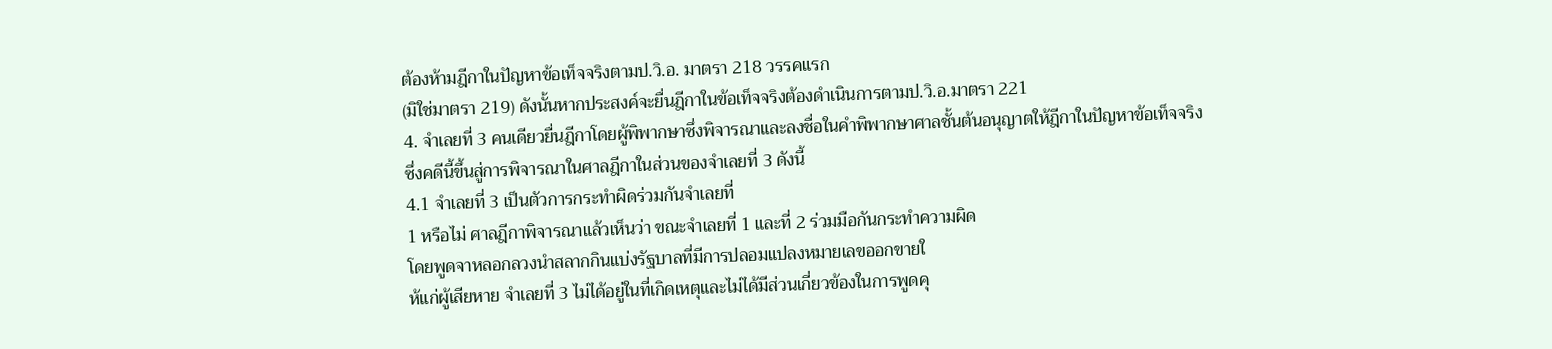ต้องห้ามฎีกาในปัญหาข้อเท็จจริงตามป.วิ.อ. มาตรา 218 วรรคแรก
(มิใช่มาตรา 219) ดังนั้นหากประสงค์จะยื่นฎีกาในข้อเท็จจริงต้องดำเนินการตามป.วิ.อ.มาตรา 221
4. จำเลยที่ 3 คนเดียวยื่นฎีกาโดยผู้พิพากษาซึ่งพิจารณาและลงชื่อในคำพิพากษาศาลชั้นต้นอนุญาตให้ฎีกาในปัญหาข้อเท็จจริง
ซึ่งคดีนี้ขึ้นสู่การพิจารณาในศาลฎีกาในส่วนของจำเลยที่ 3 ดังนี้
4.1 จำเลยที่ 3 เป็นตัวการกระทำผิดร่วมกันจำเลยที่
1 หรือไม่ ศาลฎีกาพิจารณาแล้วเห็นว่า ขณะจำเลยที่ 1 และที่ 2 ร่วมมือกันกระทำความผิด
โดยพูดจาหลอกลวงนำสลากกินแบ่งรัฐบาลที่มีการปลอมแปลงหมายเลขออกขายใ
ห้แก่ผู้เสียหาย จำเลยที่ 3 ไม่ได้อยู่ในที่เกิดเหตุและไม่ได้มีส่วนเกี่ยวข้องในการพูดคุ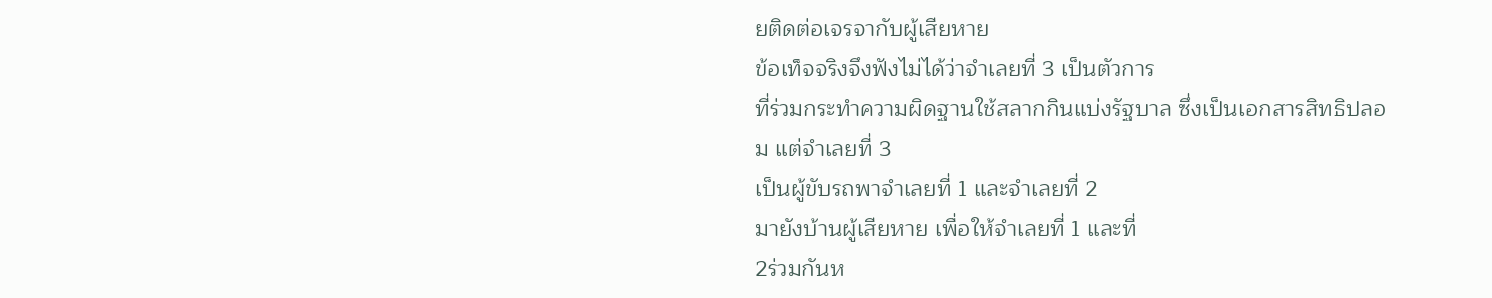ยติดต่อเจรจากับผู้เสียหาย
ข้อเท็จจริงจึงฟังไม่ได้ว่าจำเลยที่ 3 เป็นตัวการ
ที่ร่วมกระทำความผิดฐานใช้สลากกินแบ่งรัฐบาล ซึ่งเป็นเอกสารสิทธิปลอม แต่จำเลยที่ 3
เป็นผู้ขับรถพาจำเลยที่ 1 และจำเลยที่ 2
มายังบ้านผู้เสียหาย เพื่อให้จำเลยที่ 1 และที่
2ร่วมกันห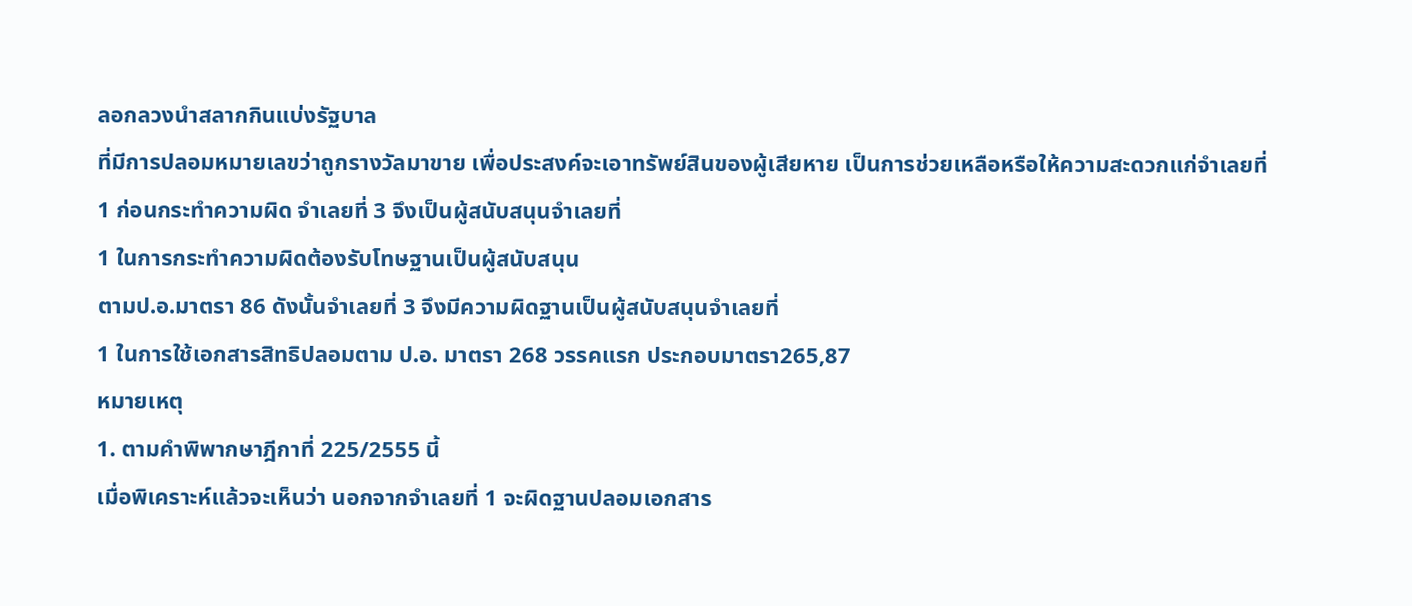ลอกลวงนำสลากกินแบ่งรัฐบาล
ที่มีการปลอมหมายเลขว่าถูกรางวัลมาขาย เพื่อประสงค์จะเอาทรัพย์สินของผู้เสียหาย เป็นการช่วยเหลือหรือให้ความสะดวกแก่จำเลยที่
1 ก่อนกระทำความผิด จำเลยที่ 3 จึงเป็นผู้สนับสนุนจำเลยที่
1 ในการกระทำความผิดต้องรับโทษฐานเป็นผู้สนับสนุน
ตามป.อ.มาตรา 86 ดังนั้นจำเลยที่ 3 จึงมีความผิดฐานเป็นผู้สนับสนุนจำเลยที่
1 ในการใช้เอกสารสิทธิปลอมตาม ป.อ. มาตรา 268 วรรคแรก ประกอบมาตรา265,87
หมายเหตุ
1. ตามคำพิพากษาฎีกาที่ 225/2555 นี้
เมื่อพิเคราะห์แล้วจะเห็นว่า นอกจากจำเลยที่ 1 จะผิดฐานปลอมเอกสาร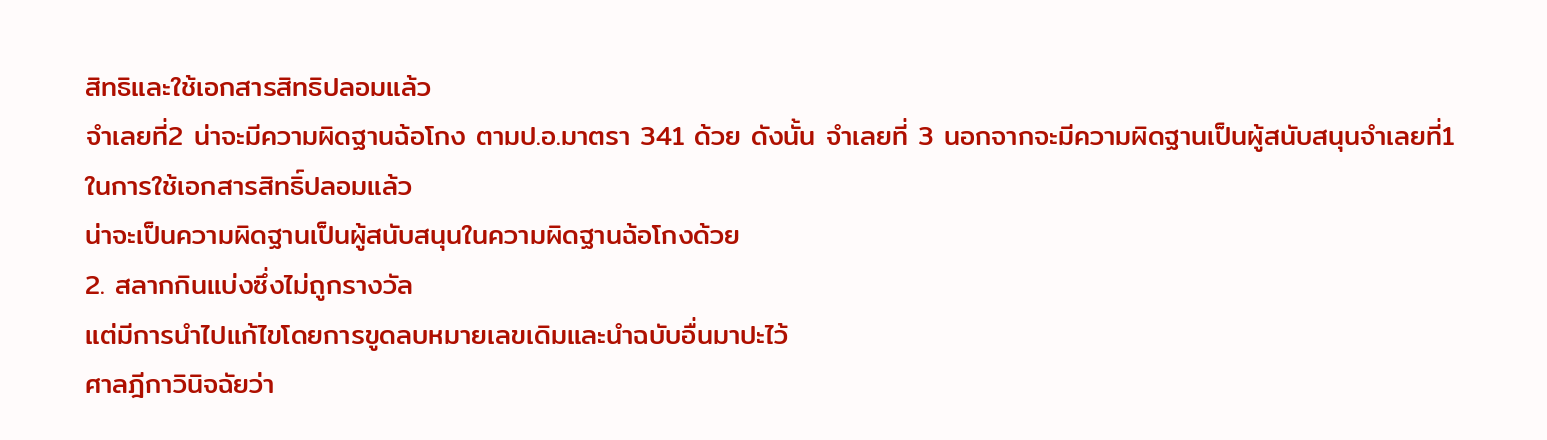สิทธิและใช้เอกสารสิทธิปลอมแล้ว
จำเลยที่2 น่าจะมีความผิดฐานฉ้อโกง ตามป.อ.มาตรา 341 ด้วย ดังนั้น จำเลยที่ 3 นอกจากจะมีความผิดฐานเป็นผู้สนับสนุนจำเลยที่1
ในการใช้เอกสารสิทธิ์ปลอมแล้ว
น่าจะเป็นความผิดฐานเป็นผู้สนับสนุนในความผิดฐานฉ้อโกงด้วย
2. สลากกินแบ่งซึ่งไม่ถูกรางวัล
แต่มีการนำไปแก้ไขโดยการขูดลบหมายเลขเดิมและนำฉบับอื่นมาปะไว้
ศาลฎีกาวินิจฉัยว่า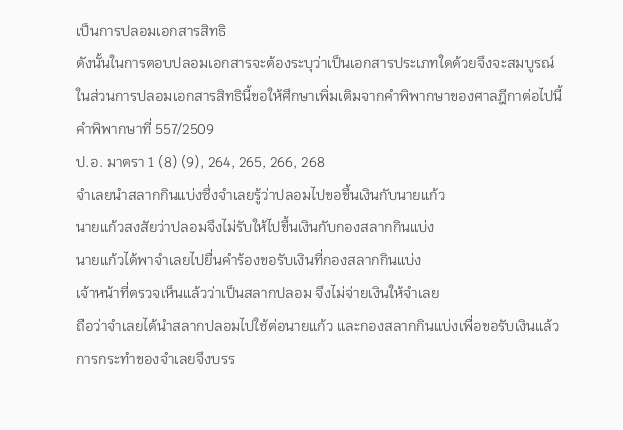เป็นการปลอมเอกสารสิทธิ
ดังนั้นในการตอบปลอมเอกสารจะต้องระบุว่าเป็นเอกสารประเภทใดด้วยจึงจะสมบูรณ์
ในส่วนการปลอมเอกสารสิทธินี้ขอให้ศึกษาเพิ่มเติมจากคำพิพากษาของศาลฎีกาต่อไปนี้
คำพิพากษาที่ 557/2509
ป.อ. มาตรา 1 (8) (9), 264, 265, 266, 268
จำเลยนำสลากกินแบ่งซึ่งจำเลยรู้ว่าปลอมไปขอขึ้นเงินกับนายแก้ว
นายแก้วสงสัยว่าปลอมจึงไม่รับให้ไปขึ้นเงินกับกองสลากกินแบ่ง
นายแก้วได้พาจำเลยไปยื่นคำร้องขอรับเงินที่กองสลากกินแบ่ง
เจ้าหน้าที่ตรวจเห็นแล้วว่าเป็นสลากปลอม จึงไม่จ่ายเงินให้จำเลย
ถือว่าจำเลยได้นำสลากปลอมไปใช้ต่อนายแก้ว และกองสลากกินแบ่งเพื่อขอรับเงินแล้ว
การกระทำของจำเลยจึงบรร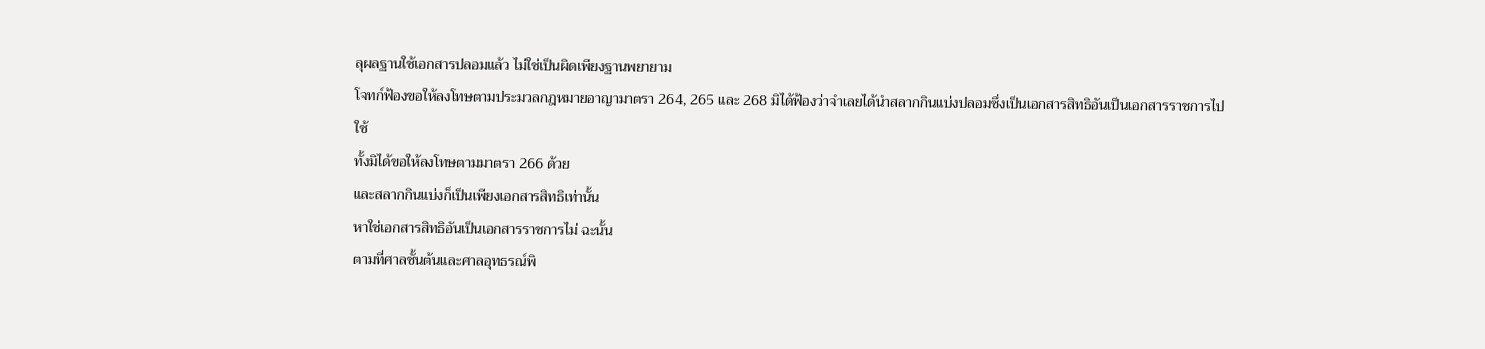ลุผลฐานใช้เอกสารปลอมแล้ว ไม่ใช่เป็นผิดเพียงฐานพยายาม
โจทก์ฟ้องขอให้ลงโทษตามประมวลกฎหมายอาญามาตรา 264, 265 และ 268 มิได้ฟ้องว่าจำเลยได้นำสลากกินแบ่งปลอมซึ่งเป็นเอกสารสิทธิอันเป็นเอกสารราชการไปใช้
ทั้งมิได้ขอให้ลงโทษตามมาตรา 266 ด้วย
และสลากกินแบ่งก็เป็นเพียงเอกสารสิทธิเท่านั้น
หาใช่เอกสารสิทธิอันเป็นเอกสารราชการไม่ ฉะนั้น
ตามที่ศาลชั้นต้นและศาลอุทธรณ์พิ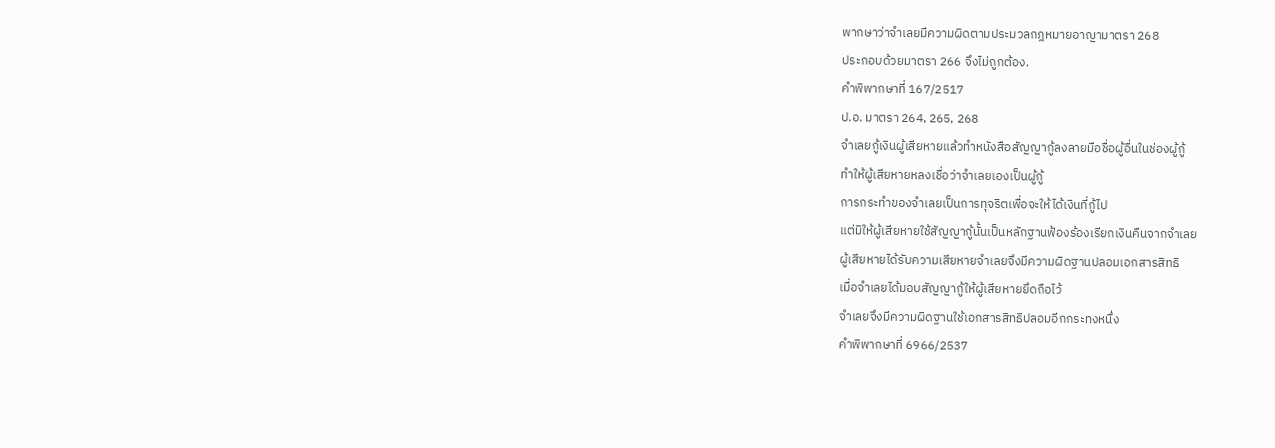พากษาว่าจำเลยมีความผิดตามประมวลกฎหมายอาญามาตรา 268
ประกอบด้วยมาตรา 266 จึงไม่ถูกต้อง.
คำพิพากษาที่ 167/2517
ป.อ. มาตรา 264, 265, 268
จำเลยกู้เงินผู้เสียหายแล้วทำหนังสือสัญญากู้ลงลายมือชื่อผู้อื่นในช่องผู้กู้
ทำให้ผู้เสียหายหลงเชื่อว่าจำเลยเองเป็นผู้กู้
การกระทำของจำเลยเป็นการทุจริตเพื่อจะให้ได้เงินที่กู้ไป
แต่มิให้ผู้เสียหายใช้สัญญากู้นั้นเป็นหลักฐานฟ้องร้องเรียกเงินคืนจากจำเลย
ผู้เสียหายได้รับความเสียหายจำเลยจึงมีความผิดฐานปลอมเอกสารสิทธิ
เมื่อจำเลยได้มอบสัญญากู้ให้ผู้เสียหายยึดถือไว้
จำเลยจึงมีความผิดฐานใช้เอกสารสิทธิปลอมอีกกระทงหนึ่ง
คำพิพากษาที่ 6966/2537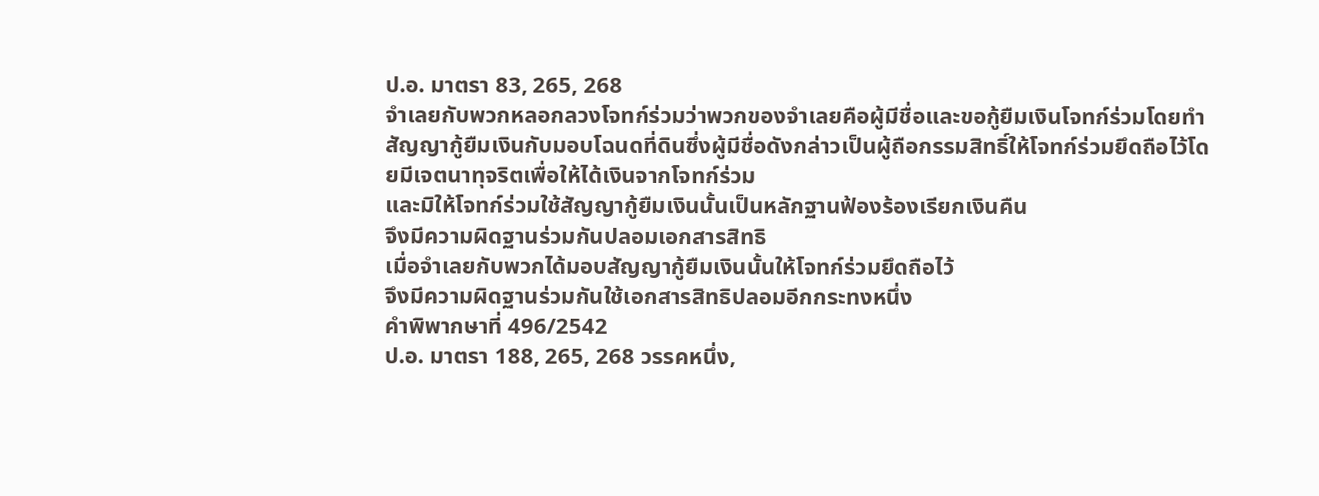ป.อ. มาตรา 83, 265, 268
จำเลยกับพวกหลอกลวงโจทก์ร่วมว่าพวกของจำเลยคือผู้มีชื่อและขอกู้ยืมเงินโจทก์ร่วมโดยทำสัญญากู้ยืมเงินกับมอบโฉนดที่ดินซึ่งผู้มีชื่อดังกล่าวเป็นผู้ถือกรรมสิทธิ์ให้โจทก์ร่วมยึดถือไว้โดยมีเจตนาทุจริตเพื่อให้ได้เงินจากโจทก์ร่วม
และมิให้โจทก์ร่วมใช้สัญญากู้ยืมเงินนั้นเป็นหลักฐานฟ้องร้องเรียกเงินคืน
จึงมีความผิดฐานร่วมกันปลอมเอกสารสิทธิ
เมื่อจำเลยกับพวกได้มอบสัญญากู้ยืมเงินนั้นให้โจทก์ร่วมยึดถือไว้
จึงมีความผิดฐานร่วมกันใช้เอกสารสิทธิปลอมอีกกระทงหนึ่ง
คำพิพากษาที่ 496/2542
ป.อ. มาตรา 188, 265, 268 วรรคหนึ่ง,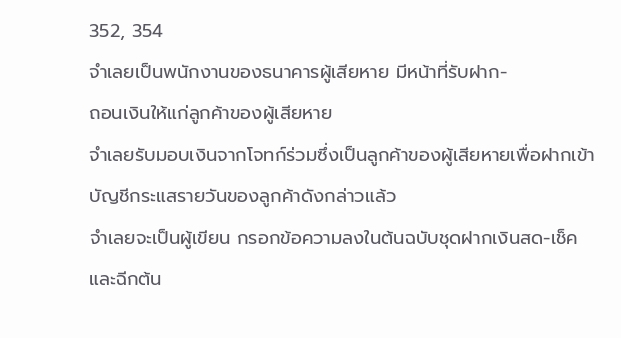352, 354
จำเลยเป็นพนักงานของธนาคารผู้เสียหาย มีหน้าที่รับฝาก-
ถอนเงินให้แก่ลูกค้าของผู้เสียหาย
จำเลยรับมอบเงินจากโจทก์ร่วมซึ่งเป็นลูกค้าของผู้เสียหายเพื่อฝากเข้าบัญชีกระแสรายวันของลูกค้าดังกล่าวแล้ว
จำเลยจะเป็นผู้เขียน กรอกข้อความลงในต้นฉบับชุดฝากเงินสด-เช็ค และฉีกต้น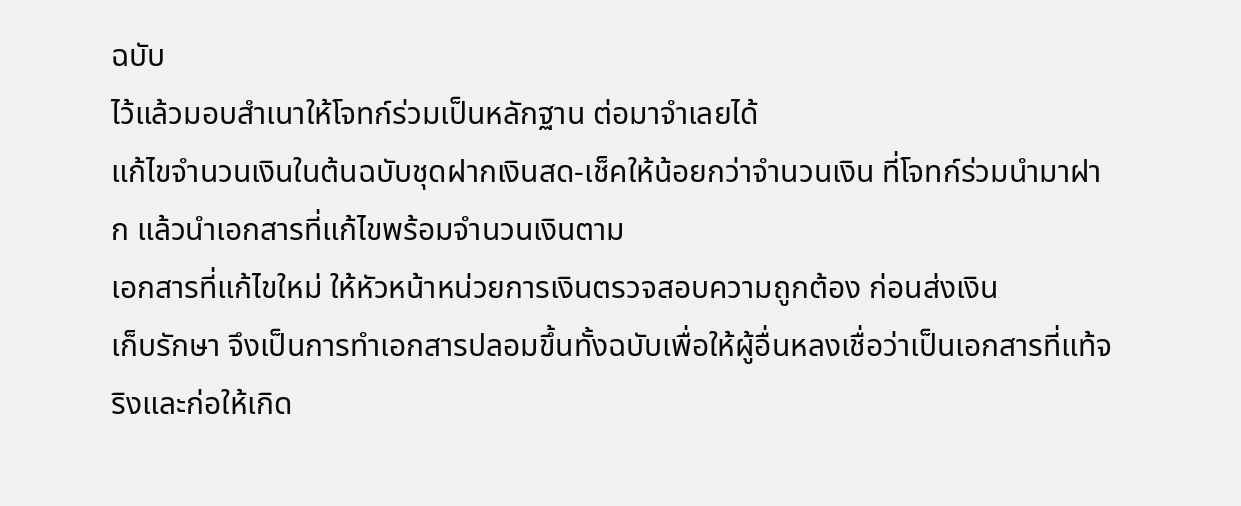ฉบับ
ไว้แล้วมอบสำเนาให้โจทก์ร่วมเป็นหลักฐาน ต่อมาจำเลยได้
แก้ไขจำนวนเงินในต้นฉบับชุดฝากเงินสด-เช็คให้น้อยกว่าจำนวนเงิน ที่โจทก์ร่วมนำมาฝาก แล้วนำเอกสารที่แก้ไขพร้อมจำนวนเงินตาม
เอกสารที่แก้ไขใหม่ ให้หัวหน้าหน่วยการเงินตรวจสอบความถูกต้อง ก่อนส่งเงิน
เก็บรักษา จึงเป็นการทำเอกสารปลอมขึ้นทั้งฉบับเพื่อให้ผู้อื่นหลงเชื่อว่าเป็นเอกสารที่แท้จริงและก่อให้เกิด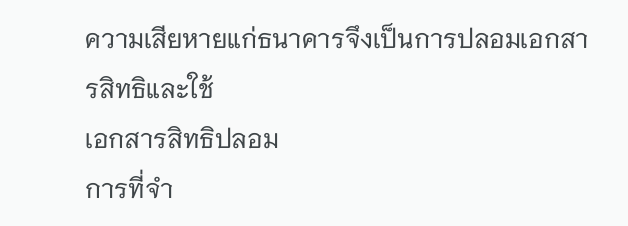ความเสียหายแก่ธนาคารจึงเป็นการปลอมเอกสารสิทธิและใช้
เอกสารสิทธิปลอม
การที่จำ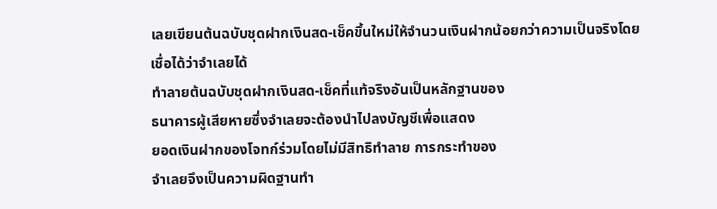เลยเขียนต้นฉบับชุดฝากเงินสด-เช็คขึ้นใหม่ให้จำนวนเงินฝากน้อยกว่าความเป็นจริงโดยเชื่อได้ว่าจำเลยได้
ทำลายต้นฉบับชุดฝากเงินสด-เช็คที่แท้จริงอันเป็นหลักฐานของ
ธนาคารผู้เสียหายซึ่งจำเลยจะต้องนำไปลงบัญชีเพื่อแสดง
ยอดเงินฝากของโจทก์ร่วมโดยไม่มีสิทธิทำลาย การกระทำของ
จำเลยจึงเป็นความผิดฐานทำ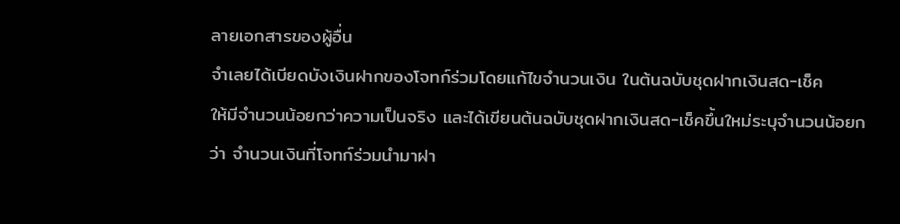ลายเอกสารของผู้อื่น
จำเลยได้เบียดบังเงินฝากของโจทก์ร่วมโดยแก้ไขจำนวนเงิน ในต้นฉบับชุดฝากเงินสด-เช็ค
ให้มีจำนวนน้อยกว่าความเป็นจริง และได้เขียนต้นฉบับชุดฝากเงินสด-เช็คขึ้นใหม่ระบุจำนวนน้อยกว่า จำนวนเงินที่โจทก์ร่วมนำมาฝา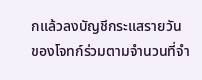กแล้วลงบัญชีกระแสรายวัน
ของโจทก์ร่วมตามจำนวนที่จำ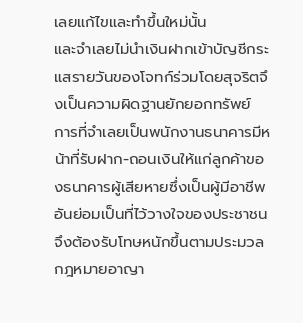เลยแก้ไขและทำขึ้นใหม่นั้น
และจำเลยไม่นำเงินฝากเข้าบัญชีกระแสรายวันของโจทก์ร่วมโดยสุจริตจึงเป็นความผิดฐานยักยอกทรัพย์ การที่จำเลยเป็นพนักงานธนาคารมีหน้าที่รับฝาก-ถอนเงินให้แก่ลูกค้าของธนาคารผู้เสียหายซึ่งเป็นผู้มีอาชีพอันย่อมเป็นที่ไว้วางใจของประชาชนจึงต้องรับโทษหนักขึ้นตามประมวลกฎหมายอาญา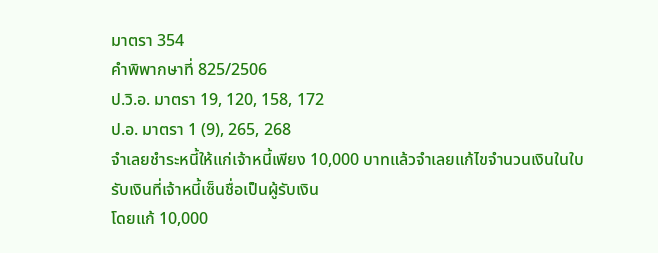มาตรา 354
คำพิพากษาที่ 825/2506
ป.วิ.อ. มาตรา 19, 120, 158, 172
ป.อ. มาตรา 1 (9), 265, 268
จำเลยชำระหนี้ให้แก่เจ้าหนี้เพียง 10,000 บาทแล้วจำเลยแก้ไขจำนวนเงินในใบรับเงินที่เจ้าหนี้เซ็นชื่อเป็นผู้รับเงิน
โดยแก้ 10,000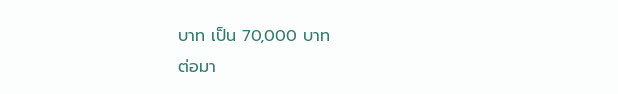บาท เป็น 70,000 บาท
ต่อมา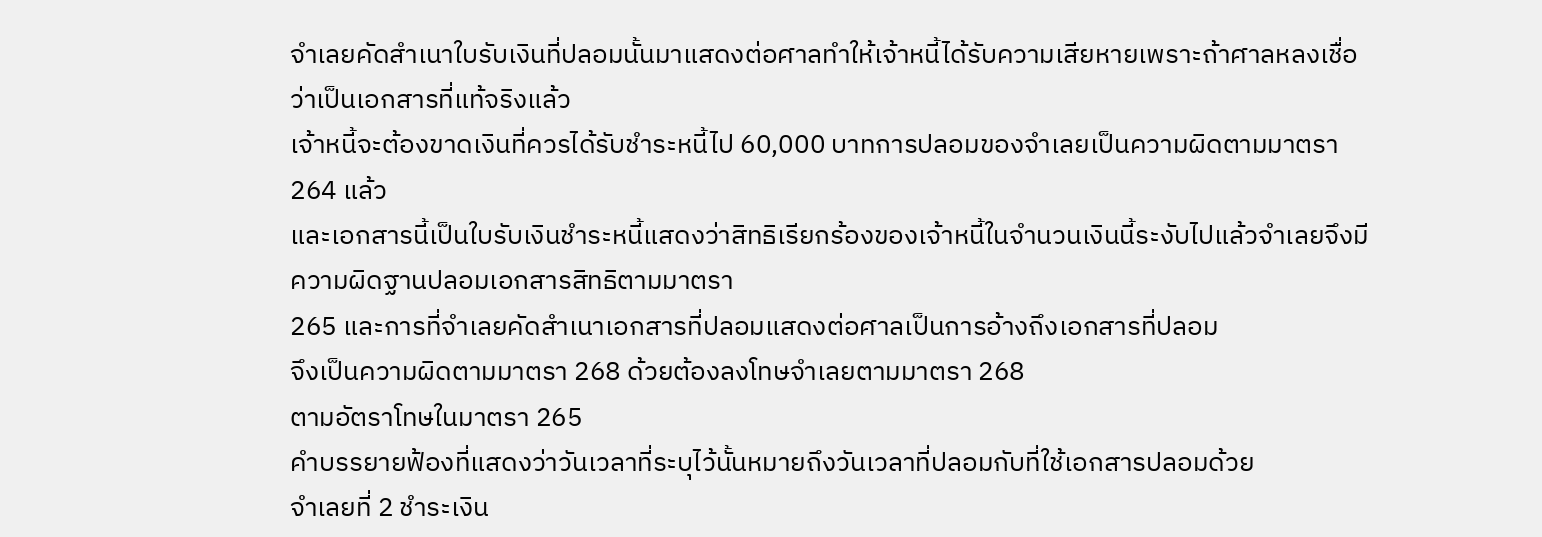จำเลยคัดสำเนาใบรับเงินที่ปลอมนั้นมาแสดงต่อศาลทำให้เจ้าหนี้ได้รับความเสียหายเพราะถ้าศาลหลงเชื่อว่าเป็นเอกสารที่แท้จริงแล้ว
เจ้าหนี้จะต้องขาดเงินที่ควรได้รับชำระหนี้ไป 60,000 บาทการปลอมของจำเลยเป็นความผิดตามมาตรา
264 แล้ว
และเอกสารนี้เป็นใบรับเงินชำระหนี้แสดงว่าสิทธิเรียกร้องของเจ้าหนี้ในจำนวนเงินนี้ระงับไปแล้วจำเลยจึงมีความผิดฐานปลอมเอกสารสิทธิตามมาตรา
265 และการที่จำเลยคัดสำเนาเอกสารที่ปลอมแสดงต่อศาลเป็นการอ้างถึงเอกสารที่ปลอม
จึงเป็นความผิดตามมาตรา 268 ด้วยต้องลงโทษจำเลยตามมาตรา 268
ตามอัตราโทษในมาตรา 265
คำบรรยายฟ้องที่แสดงว่าวันเวลาที่ระบุไว้นั้นหมายถึงวันเวลาที่ปลอมกับที่ใช้เอกสารปลอมด้วย
จำเลยที่ 2 ชำระเงิน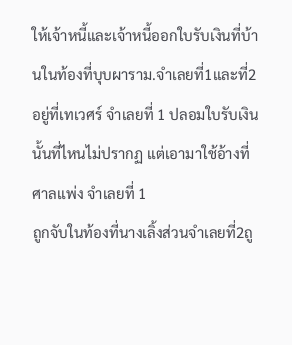ให้เจ้าหนี้และเจ้าหนี้ออกใบรับเงินที่บ้านในท้องที่บุบผาราม.จำเลยที่1และที่2อยู่ที่เทเวศร์ จำเลยที่ 1 ปลอมใบรับเงินนั้นที่ไหนไม่ปรากฏ แต่เอามาใช้อ้างที่ศาลแพ่ง จำเลยที่ 1
ถูกจับในท้องที่นางเลิ้งส่วนจำเลยที่2ถู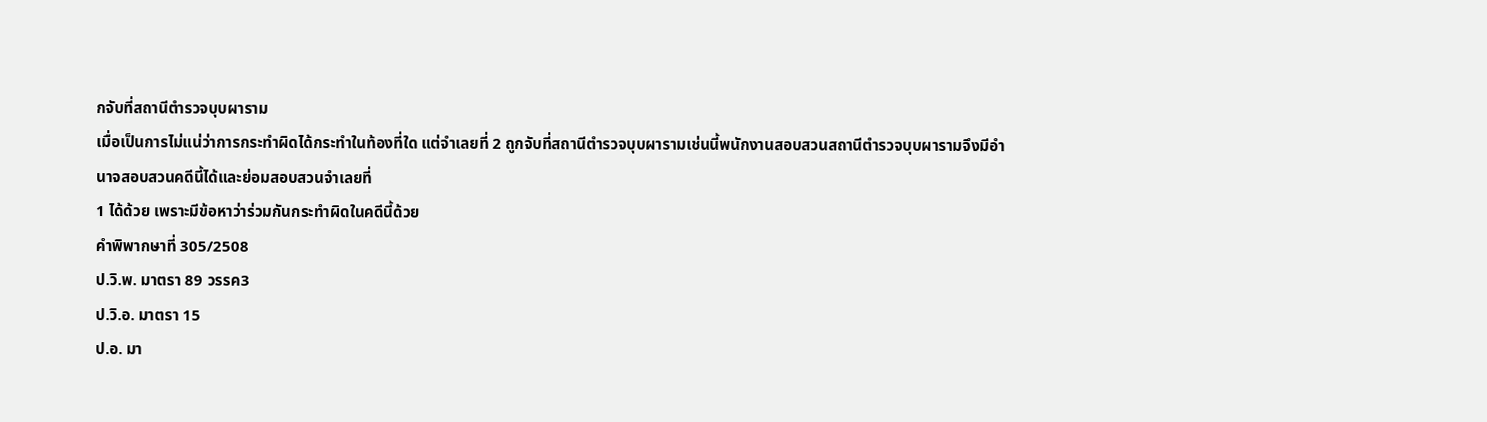กจับที่สถานีตำรวจบุบผาราม
เมื่อเป็นการไม่แน่ว่าการกระทำผิดได้กระทำในท้องที่ใด แต่จำเลยที่ 2 ถูกจับที่สถานีตำรวจบุบผารามเช่นนี้พนักงานสอบสวนสถานีตำรวจบุบผารามจึงมีอำนาจสอบสวนคดีนี้ได้และย่อมสอบสวนจำเลยที่
1 ได้ด้วย เพราะมีข้อหาว่าร่วมกันกระทำผิดในคดีนี้ด้วย
คำพิพากษาที่ 305/2508
ป.วิ.พ. มาตรา 89 วรรค3
ป.วิ.อ. มาตรา 15
ป.อ. มา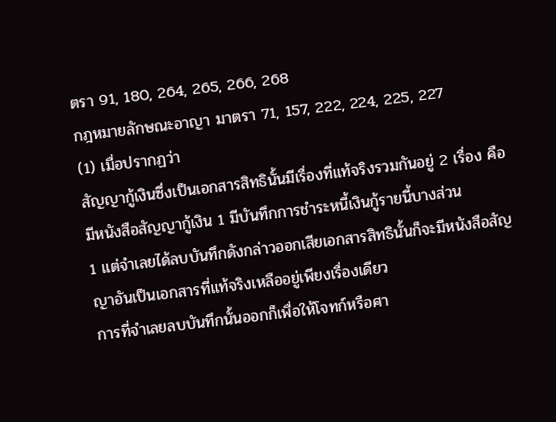ตรา 91, 180, 264, 265, 266, 268
กฎหมายลักษณะอาญา มาตรา 71, 157, 222, 224, 225, 227
(1) เมื่อปรากฏว่า
สัญญากู้เงินซึ่งเป็นเอกสารสิทธินั้นมีเรื่องที่แท้จริงรวมกันอยู่ 2 เรื่อง คือมีหนังสือสัญญากู้เงิน 1 มีบันทึกการชำระหนี้เงินกู้รายนี้บางส่วน
1 แต่จำเลยได้ลบบันทึกดังกล่าวออกเสียเอกสารสิทธินั้นก็จะมีหนังสือสัญญาอันเป็นเอกสารที่แท้จริงเหลืออยู่เพียงเรื่องเดียว
การที่จำเลยลบบันทึกนั้นออกก็เพื่อให้โจทก์หรือศา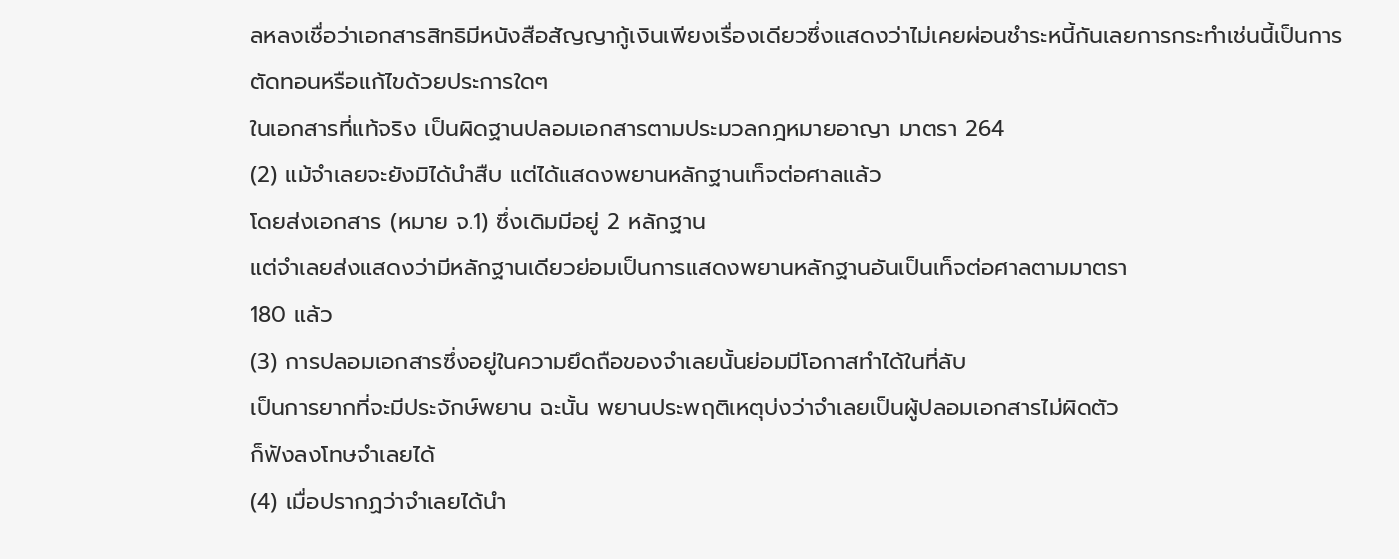ลหลงเชื่อว่าเอกสารสิทธิมีหนังสือสัญญากู้เงินเพียงเรื่องเดียวซึ่งแสดงว่าไม่เคยผ่อนชำระหนี้กันเลยการกระทำเช่นนี้เป็นการตัดทอนหรือแก้ไขด้วยประการใดๆ
ในเอกสารที่แท้จริง เป็นผิดฐานปลอมเอกสารตามประมวลกฎหมายอาญา มาตรา 264
(2) แม้จำเลยจะยังมิได้นำสืบ แต่ได้แสดงพยานหลักฐานเท็จต่อศาลแล้ว
โดยส่งเอกสาร (หมาย จ.1) ซึ่งเดิมมีอยู่ 2 หลักฐาน
แต่จำเลยส่งแสดงว่ามีหลักฐานเดียวย่อมเป็นการแสดงพยานหลักฐานอันเป็นเท็จต่อศาลตามมาตรา
180 แล้ว
(3) การปลอมเอกสารซึ่งอยู่ในความยึดถือของจำเลยนั้นย่อมมีโอกาสทำได้ในที่ลับ
เป็นการยากที่จะมีประจักษ์พยาน ฉะนั้น พยานประพฤติเหตุบ่งว่าจำเลยเป็นผู้ปลอมเอกสารไม่ผิดตัว
ก็ฟังลงโทษจำเลยได้
(4) เมื่อปรากฏว่าจำเลยได้นำ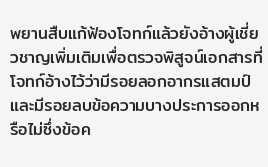พยานสืบแก้ฟ้องโจทก์แล้วยังอ้างผู้เชี่ยวชาญเพิ่มเติมเพื่อตรวจพิสูจน์เอกสารที่โจทก์อ้างไว้ว่ามีรอยลอกอากรแสตมป์
และมีรอยลบข้อความบางประการออกหรือไม่ซึ่งข้อค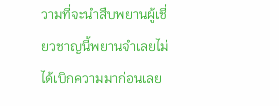วามที่จะนำสืบพยานผู้เชี่ยวชาญนี้พยานจำเลยไม่ได้เบิกความมาก่อนเลย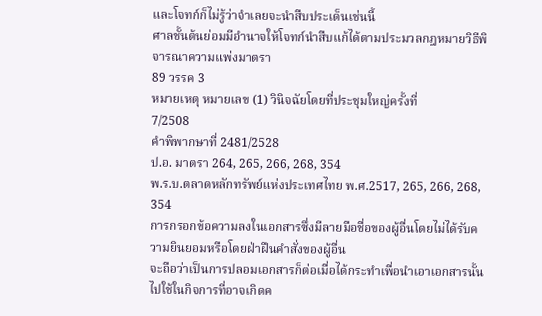และโจทก์ก็ไม่รู้ว่าจำเลยจะนำสืบประเด็นเช่นนี้
ศาลชั้นต้นย่อมมีอำนาจให้โจทก์นำสืบแก้ได้ตามประมวลกฎหมายวิธีพิจารณาความแพ่งมาตรา
89 วรรค 3
หมายเหตุ หมายเลข (1) วินิจฉัยโดยที่ประชุมใหญ่ครั้งที่
7/2508
คำพิพากษาที่ 2481/2528
ป.อ. มาตรา 264, 265, 266, 268, 354
พ.ร.บ.ตลาดหลักทรัพย์แห่งประเทศไทย พ.ศ.2517, 265, 266, 268,
354
การกรอกข้อความลงในเอกสารซึ่งมีลายมือชื่อของผู้อื่นโดยไม่ได้รับความยินยอมหรือโดยฝ่าฝืนคำสั่งของผู้อื่น
จะถือว่าเป็นการปลอมเอกสารก็ต่อเมื่อได้กระทำเพื่อนำเอาเอกสารนั้นไปใช้ในกิจการที่อาจเกิดค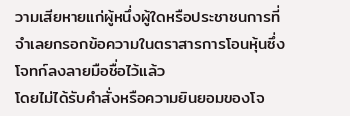วามเสียหายแก่ผู้หนึ่งผู้ใดหรือประชาชนการที่จำเลยกรอกข้อความในตราสารการโอนหุ้นซึ่งโจทก์ลงลายมือชื่อไว้แล้ว
โดยไม่ได้รับคำสั่งหรือความยินยอมของโจ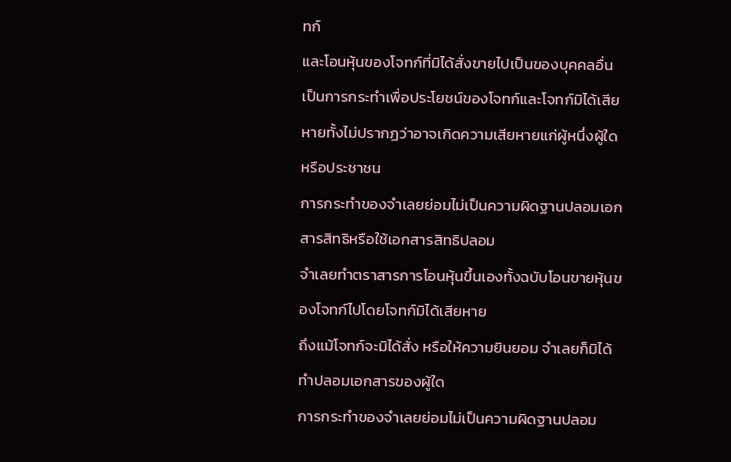ทก์
และโอนหุ้นของโจทก์ที่มิได้สั่งขายไปเป็นของบุคคลอื่น
เป็นการกระทำเพื่อประโยชน์ของโจทก์และโจทก์มิได้เสียหายทั้งไม่ปรากฏว่าอาจเกิดความเสียหายแก่ผู้หนึ่งผู้ใดหรือประชาชน
การกระทำของจำเลยย่อมไม่เป็นความผิดฐานปลอมเอกสารสิทธิหรือใช้เอกสารสิทธิปลอม
จำเลยทำตราสารการโอนหุ้นขึ้นเองทั้งฉบับโอนขายหุ้นของโจทก์ไปโดยโจทก์มิได้เสียหาย
ถึงแม้โจทก์จะมิได้สั่ง หรือให้ความยินยอม จำเลยก็มิได้ทำปลอมเอกสารของผู้ใด
การกระทำของจำเลยย่อมไม่เป็นความผิดฐานปลอม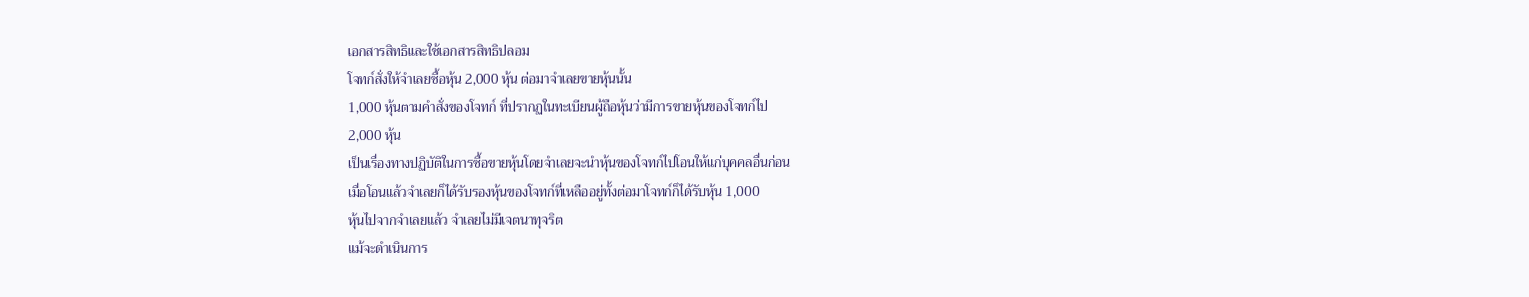เอกสารสิทธิและใช้เอกสารสิทธิปลอม
โจทก์สั่งให้จำเลยซื้อหุ้น 2,000 หุ้น ต่อมาจำเลยขายหุ้นนั้น
1,000 หุ้นตามคำสั่งของโจทก์ ที่ปรากฏในทะเบียนผู้ถือหุ้นว่ามีการขายหุ้นของโจทก์ไป
2,000 หุ้น
เป็นเรื่องทางปฏิบัติในการซื้อขายหุ้นโดยจำเลยจะนำหุ้นของโจทก์ไปโอนให้แก่บุคคลอื่นก่อน
เมื่อโอนแล้วจำเลยก็ได้รับรองหุ้นของโจทก์ที่เหลืออยู่ทั้งต่อมาโจทก์ก็ได้รับหุ้น 1,000
หุ้นไปจากจำเลยแล้ว จำเลยไม่มีเจตนาทุจริต
แม้จะดำเนินการ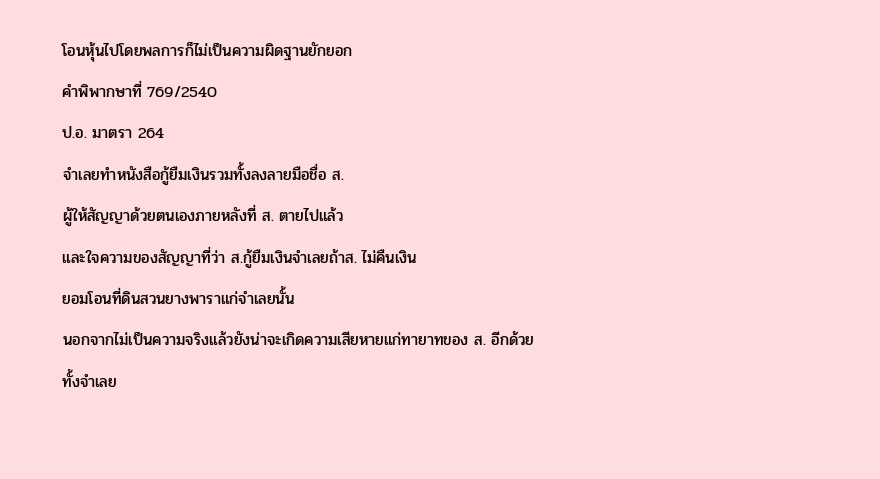โอนหุ้นไปโดยพลการก็ไม่เป็นความผิดฐานยักยอก
คำพิพากษาที่ 769/2540
ป.อ. มาตรา 264
จำเลยทำหนังสือกู้ยืมเงินรวมทั้งลงลายมือชื่อ ส.
ผู้ให้สัญญาด้วยตนเองภายหลังที่ ส. ตายไปแล้ว
และใจความของสัญญาที่ว่า ส.กู้ยืมเงินจำเลยถ้าส. ไม่คืนเงิน
ยอมโอนที่ดินสวนยางพาราแก่จำเลยนั้น
นอกจากไม่เป็นความจริงแล้วยังน่าจะเกิดความเสียหายแก่ทายาทของ ส. อีกด้วย
ทั้งจำเลย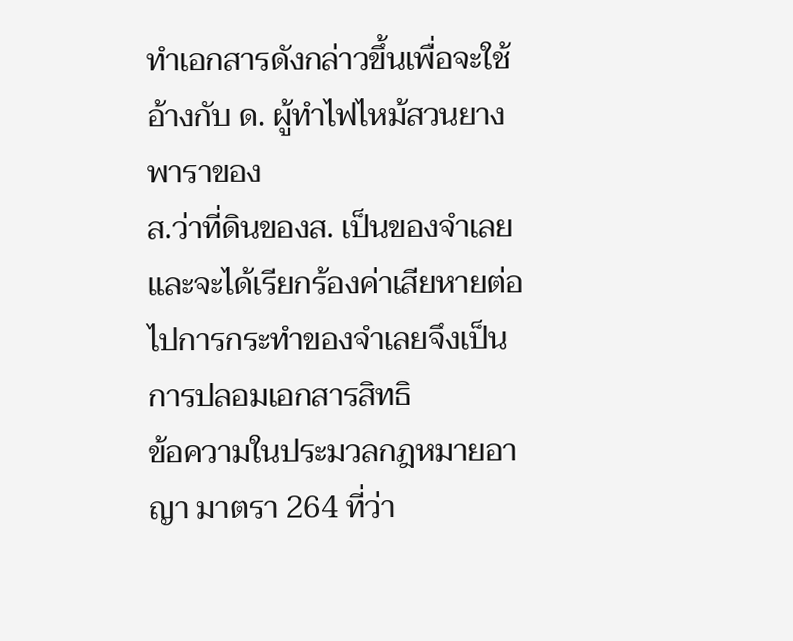ทำเอกสารดังกล่าวขึ้นเพื่อจะใช้อ้างกับ ด. ผู้ทำไฟไหม้สวนยางพาราของ
ส.ว่าที่ดินของส. เป็นของจำเลย และจะได้เรียกร้องค่าเสียหายต่อไปการกระทำของจำเลยจึงเป็นการปลอมเอกสารสิทธิ
ข้อความในประมวลกฎหมายอาญา มาตรา 264 ที่ว่า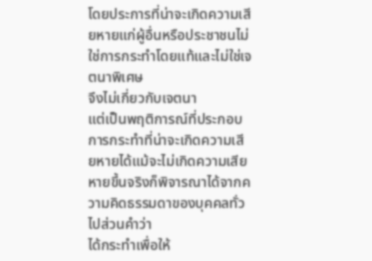โดยประการที่น่าจะเกิดความเสียหายแก่ผู้อื่นหรือประชาชนไม่ใช่การกระทำโดยแท้และไม่ใช่เจตนาพิเศษ
จึงไม่เกี่ยวกับเจตนา
แต่เป็นพฤติการณ์ที่ประกอบการกระทำที่น่าจะเกิดความเสียหายได้แม้จะไม่เกิดความเสียหายขึ้นจริงก็พิจารณาได้จากความคิดธรรมดาของบุคคลทั่วไปส่วนคำว่า
ได้กระทำเพื่อให้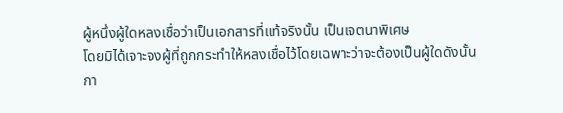ผู้หนึ่งผู้ใดหลงเชื่อว่าเป็นเอกสารที่แท้จริงนั้น เป็นเจตนาพิเศษ
โดยมิได้เจาะจงผู้ที่ถูกกระทำให้หลงเชื่อไว้โดยเฉพาะว่าจะต้องเป็นผู้ใดดังนั้น
กา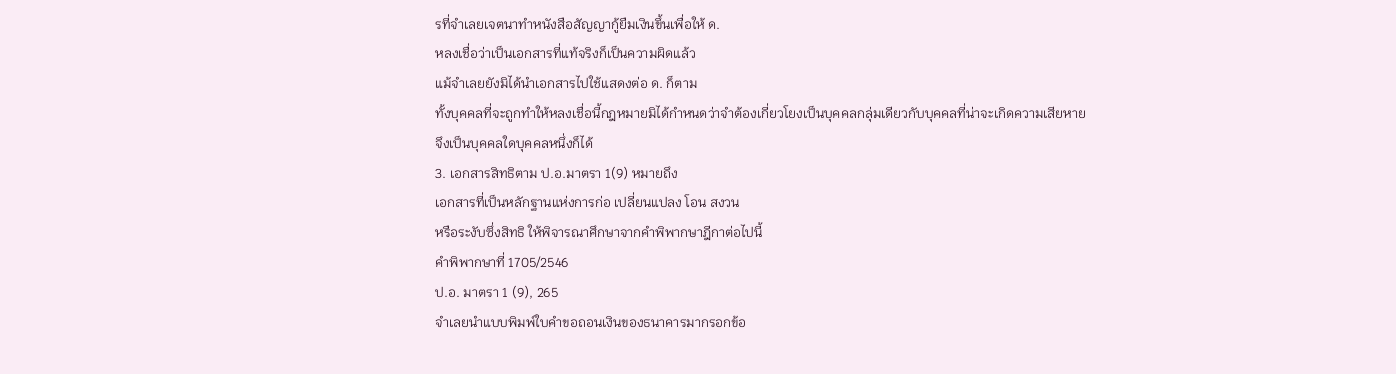รที่จำเลยเจตนาทำหนังสือสัญญากู้ยืมเงินขึ้นเพื่อให้ ด.
หลงเชื่อว่าเป็นเอกสารที่แท้จริงก็เป็นความผิดแล้ว
แม้จำเลยยังมิได้นำเอกสารไปใช้แสดงต่อ ด. ก็ตาม
ทั้งบุคคลที่จะถูกทำให้หลงเชื่อนี้กฎหมายมิได้กำหนดว่าจำต้องเกี่ยวโยงเป็นบุคคลกลุ่มเดียวกับบุคคลที่น่าจะเกิดความเสียหาย
จึงเป็นบุคคลใดบุคคลหนึ่งก็ได้
3. เอกสารสิทธิตาม ป.อ.มาตรา 1(9) หมายถึง
เอกสารที่เป็นหลักฐานแห่งการก่อ เปลี่ยนแปลง โอน สงวน
หรือระงับซึ่งสิทธิ ให้พิจารณาศึกษาจากคำพิพากษาฎีกาต่อไปนี้
คำพิพากษาที่ 1705/2546
ป.อ. มาตรา 1 (9), 265
จำเลยนำแบบพิมพ์ใบคำขอถอนเงินของธนาคารมากรอกข้อ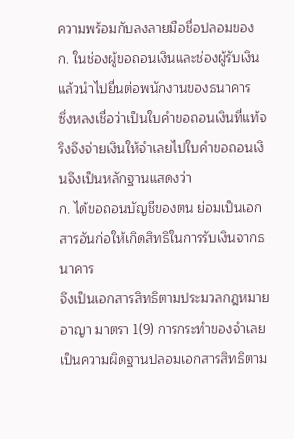ความพร้อมกับลงลายมือชื่อปลอมของ
ก. ในช่องผู้ขอถอนเงินและช่องผู้รับเงิน แล้วนำไปยื่นต่อพนักงานของธนาคาร
ซึ่งหลงเชื่อว่าเป็นใบคำขอถอนเงินที่แท้จริงจึงจ่ายเงินให้จำเลยไปใบคำขอถอนเงินจึงเป็นหลักฐานแสดงว่า
ก. ได้ขอถอนบัญชีของตน ย่อมเป็นเอกสารอันก่อให้เกิดสิทธิในการรับเงินจากธนาคาร
จึงเป็นเอกสารสิทธิตามประมวลกฎหมายอาญา มาตรา 1(9) การกระทำของจำเลยเป็นความผิดฐานปลอมเอกสารสิทธิตาม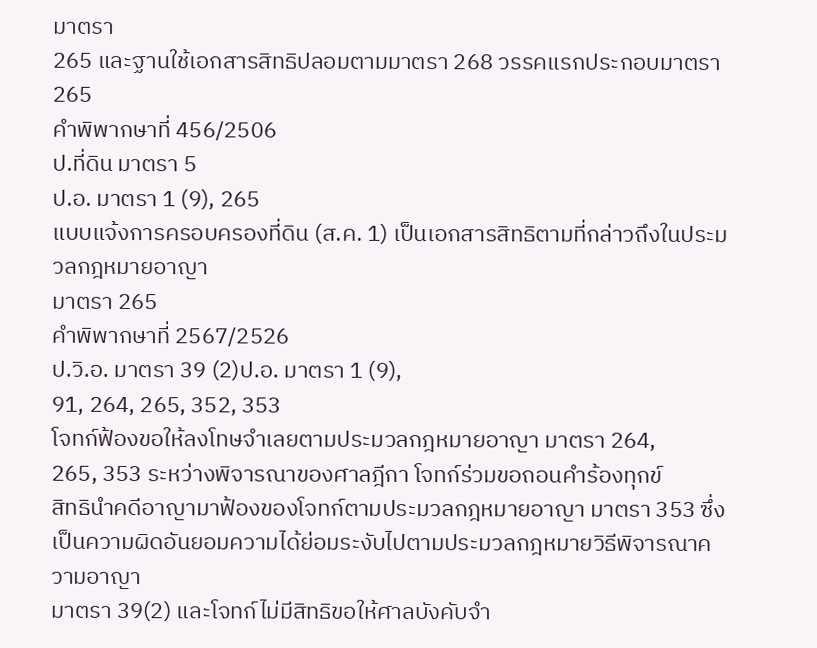มาตรา
265 และฐานใช้เอกสารสิทธิปลอมตามมาตรา 268 วรรคแรกประกอบมาตรา 265
คำพิพากษาที่ 456/2506
ป.ที่ดิน มาตรา 5
ป.อ. มาตรา 1 (9), 265
แบบแจ้งการครอบครองที่ดิน (ส.ค. 1) เป็นเอกสารสิทธิตามที่กล่าวถึงในประมวลกฎหมายอาญา
มาตรา 265
คำพิพากษาที่ 2567/2526
ป.วิ.อ. มาตรา 39 (2)ป.อ. มาตรา 1 (9),
91, 264, 265, 352, 353
โจทก์ฟ้องขอให้ลงโทษจำเลยตามประมวลกฎหมายอาญา มาตรา 264,
265, 353 ระหว่างพิจารณาของศาลฎีกา โจทก์ร่วมขอถอนคำร้องทุกข์
สิทธินำคดีอาญามาฟ้องของโจทก์ตามประมวลกฎหมายอาญา มาตรา 353 ซึ่งเป็นความผิดอันยอมความได้ย่อมระงับไปตามประมวลกฎหมายวิธีพิจารณาความอาญา
มาตรา 39(2) และโจทก์ไม่มีสิทธิขอให้ศาลบังคับจำ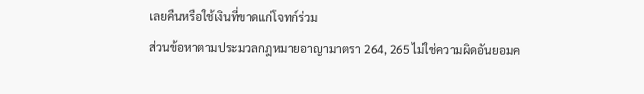เลยคืนหรือใช้เงินที่ขาดแก่โจทก์ร่วม
ส่วนข้อหาตามประมวลกฎหมายอาญามาตรา 264, 265 ไม่ใช่ความผิดอันยอมค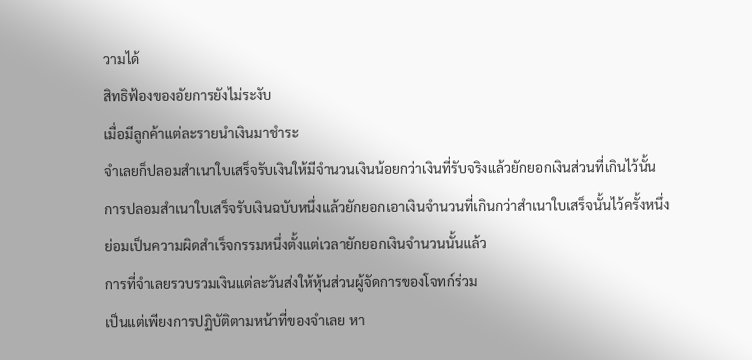วามได้
สิทธิฟ้องของอัยการยังไม่ระงับ
เมื่อมีลูกค้าแต่ละรายนำเงินมาชำระ
จำเลยก็ปลอมสำเนาใบเสร็จรับเงินให้มีจำนวนเงินน้อยกว่าเงินที่รับจริงแล้วยักยอกเงินส่วนที่เกินไว้นั้น
การปลอมสำเนาใบเสร็จรับเงินฉบับหนึ่งแล้วยักยอกเอาเงินจำนวนที่เกินกว่าสำเนาใบเสร็จนั้นไว้ครั้งหนึ่ง
ย่อมเป็นความผิดสำเร็จกรรมหนึ่งตั้งแต่เวลายักยอกเงินจำนวนนั้นแล้ว
การที่จำเลยรวบรวมเงินแต่ละวันส่งให้หุ้นส่วนผู้จัดการของโจทก์ร่วม
เป็นแต่เพียงการปฏิบัติตามหน้าที่ของจำเลย หา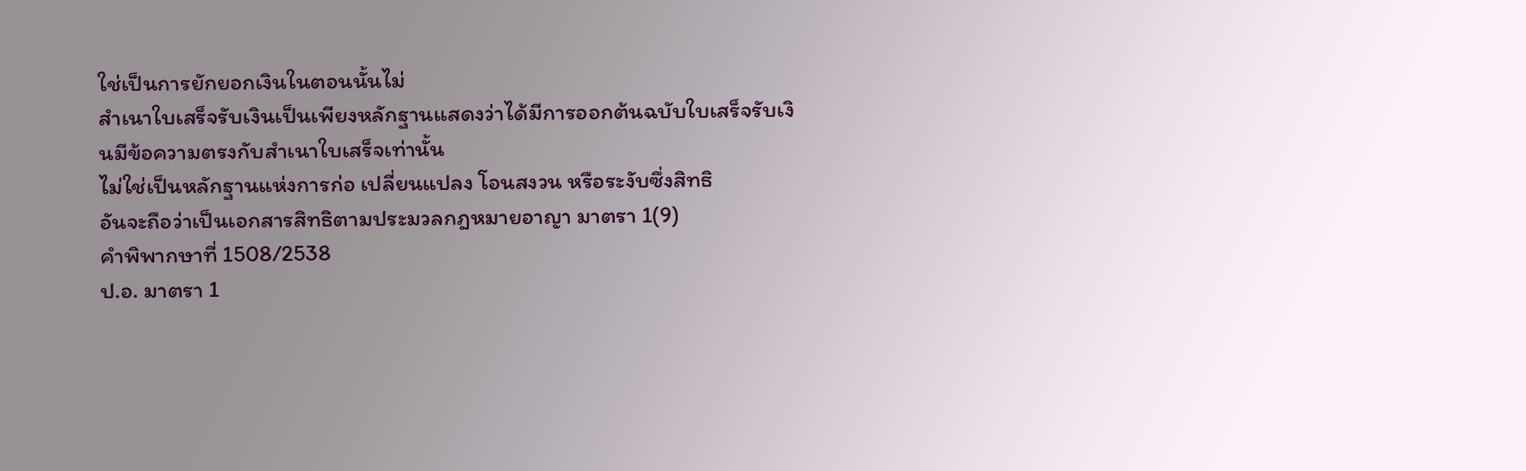ใช่เป็นการยักยอกเงินในตอนนั้นไม่
สำเนาใบเสร็จรับเงินเป็นเพียงหลักฐานแสดงว่าได้มีการออกต้นฉบับใบเสร็จรับเงินมีข้อความตรงกับสำเนาใบเสร็จเท่านั้น
ไม่ใช่เป็นหลักฐานแห่งการก่อ เปลี่ยนแปลง โอนสงวน หรือระงับซึ่งสิทธิ
อันจะถือว่าเป็นเอกสารสิทธิตามประมวลกฎหมายอาญา มาตรา 1(9)
คำพิพากษาที่ 1508/2538
ป.อ. มาตรา 1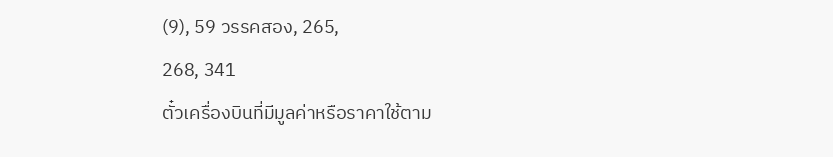(9), 59 วรรคสอง, 265,
268, 341
ตั๋วเครื่องบินที่มีมูลค่าหรือราคาใช้ตาม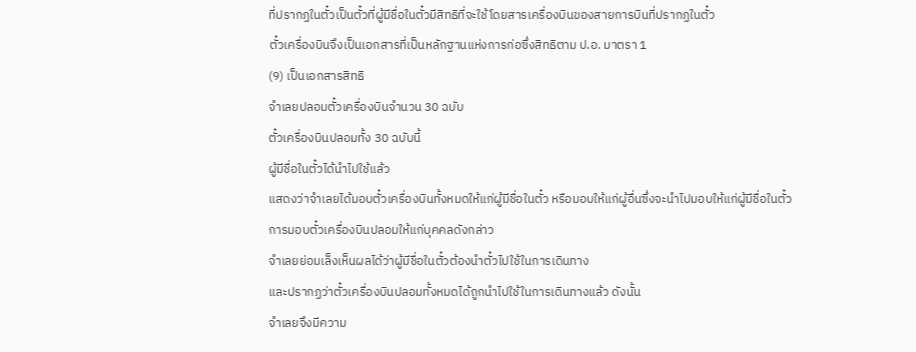ที่ปรากฏในตั๋วเป็นตั๋วที่ผู้มีชื่อในตั๋วมีสิทธิที่จะใช้โดยสารเครื่องบินของสายการบินที่ปรากฏในตั๋ว
ตั๋วเครื่องบินจึงเป็นเอกสารที่เป็นหลักฐานแห่งการก่อซึ่งสิทธิตาม ป.อ. มาตรา 1
(9) เป็นเอกสารสิทธิ
จำเลยปลอมตั๋วเครื่องบินจำนวน 30 ฉบับ
ตั๋วเครื่องบินปลอมทั้ง 30 ฉบับนี้
ผู้มีชื่อในตั๋วได้นำไปใช้แล้ว
แสดงว่าจำเลยได้มอบตั๋วเครื่องบินทั้งหมดให้แก่ผู้มีชื่อในตั๋ว หรือมอบให้แก่ผู้อื่นซึ่งจะนำไปมอบให้แก่ผู้มีชื่อในตั๋ว
การมอบตั๋วเครื่องบินปลอมให้แก่บุคคลดังกล่าว
จำเลยย่อมเล็งเห็นผลได้ว่าผู้มีชื่อในตั๋วต้องนำตั๋วไปใช้ในการเดินทาง
และปรากฏว่าตั๋วเครื่องบินปลอมทั้งหมดได้ถูกนำไปใช้ในการเดินทางแล้ว ดังนั้น
จำเลยจึงมีความ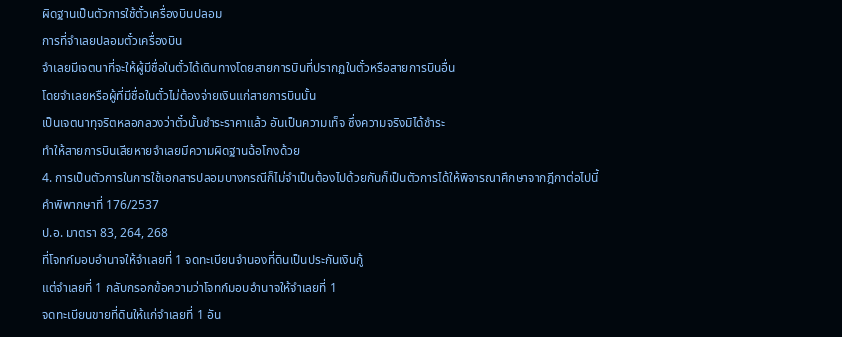ผิดฐานเป็นตัวการใช้ตั๋วเครื่องบินปลอม
การที่จำเลยปลอมตั๋วเครื่องบิน
จำเลยมีเจตนาที่จะให้ผู้มีชื่อในตั๋วได้เดินทางโดยสายการบินที่ปรากฏในตั๋วหรือสายการบินอื่น
โดยจำเลยหรือผู้ที่มีชื่อในตั๋วไม่ต้องจ่ายเงินแก่สายการบินนั้น
เป็นเจตนาทุจริตหลอกลวงว่าตั๋วนั้นชำระราคาแล้ว อันเป็นความเท็จ ซึ่งความจริงมิได้ชำระ
ทำให้สายการบินเสียหายจำเลยมีความผิดฐานฉ้อโกงด้วย
4. การเป็นตัวการในการใช้เอกสารปลอมบางกรณีก็ไม่จำเป็นต้องไปด้วยกันก็เป็นตัวการได้ให้พิจารณาศึกษาจากฎีกาต่อไปนี้
คำพิพากษาที่ 176/2537
ป.อ. มาตรา 83, 264, 268
ที่โจทก์มอบอำนาจให้จำเลยที่ 1 จดทะเบียนจำนองที่ดินเป็นประกันเงินกู้
แต่จำเลยที่ 1 กลับกรอกข้อความว่าโจทก์มอบอำนาจให้จำเลยที่ 1
จดทะเบียนขายที่ดินให้แก่จำเลยที่ 1 อัน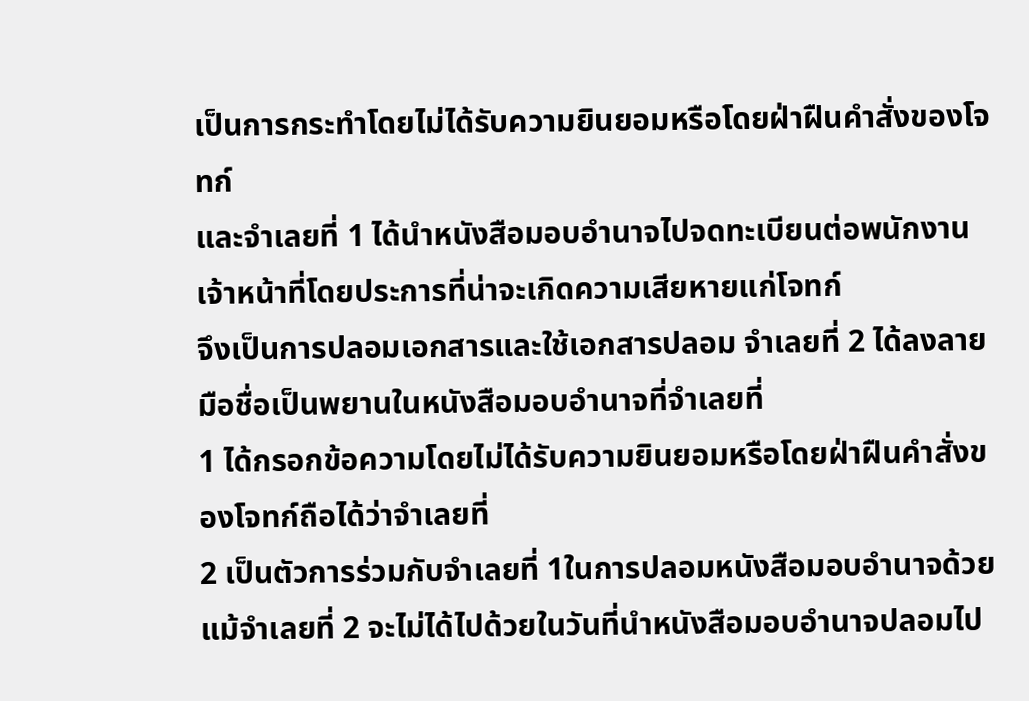เป็นการกระทำโดยไม่ได้รับความยินยอมหรือโดยฝ่าฝืนคำสั่งของโจทก์
และจำเลยที่ 1 ได้นำหนังสือมอบอำนาจไปจดทะเบียนต่อพนักงานเจ้าหน้าที่โดยประการที่น่าจะเกิดความเสียหายแก่โจทก์
จึงเป็นการปลอมเอกสารและใช้เอกสารปลอม จำเลยที่ 2 ได้ลงลายมือชื่อเป็นพยานในหนังสือมอบอำนาจที่จำเลยที่
1 ได้กรอกข้อความโดยไม่ได้รับความยินยอมหรือโดยฝ่าฝืนคำสั่งของโจทก์ถือได้ว่าจำเลยที่
2 เป็นตัวการร่วมกับจำเลยที่ 1ในการปลอมหนังสือมอบอำนาจด้วย
แม้จำเลยที่ 2 จะไม่ได้ไปด้วยในวันที่นำหนังสือมอบอำนาจปลอมไป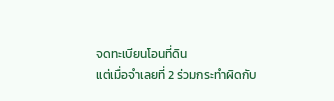จดทะเบียนโอนที่ดิน
แต่เมื่อจำเลยที่ 2 ร่วมกระทำผิดกับ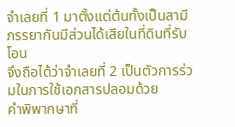จำเลยที่ 1 มาตั้งแต่ต้นทั้งเป็นสามีภรรยากันมีส่วนได้เสียในที่ดินที่รับโอน
จึงถือได้ว่าจำเลยที่ 2 เป็นตัวการร่วมในการใช้เอกสารปลอมด้วย
คำพิพากษาที่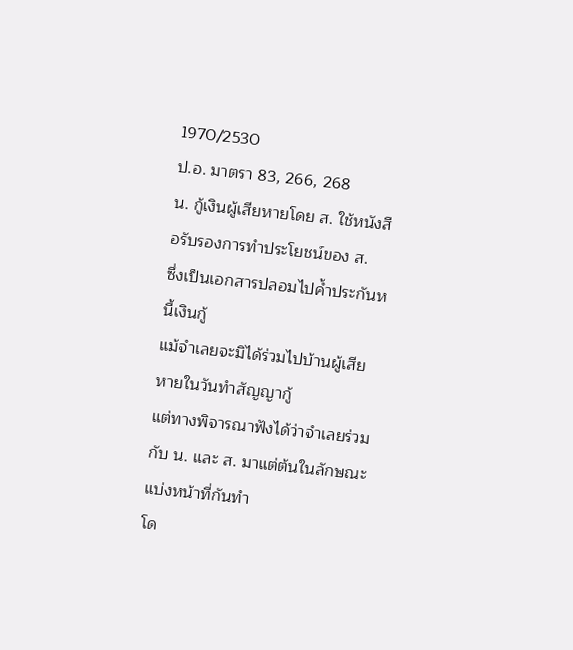1970/2530
ป.อ. มาตรา 83, 266, 268
น. กู้เงินผู้เสียหายโดย ส. ใช้หนังสือรับรองการทำประโยชน์ของ ส.
ซึ่งเป็นเอกสารปลอมไปค้ำประกันหนี้เงินกู้
แม้จำเลยจะมิได้ร่วมไปบ้านผู้เสียหายในวันทำสัญญากู้
แต่ทางพิจารณาฟังได้ว่าจำเลยร่วมกับ น. และ ส. มาแต่ต้นในลักษณะแบ่งหน้าที่กันทำ
โด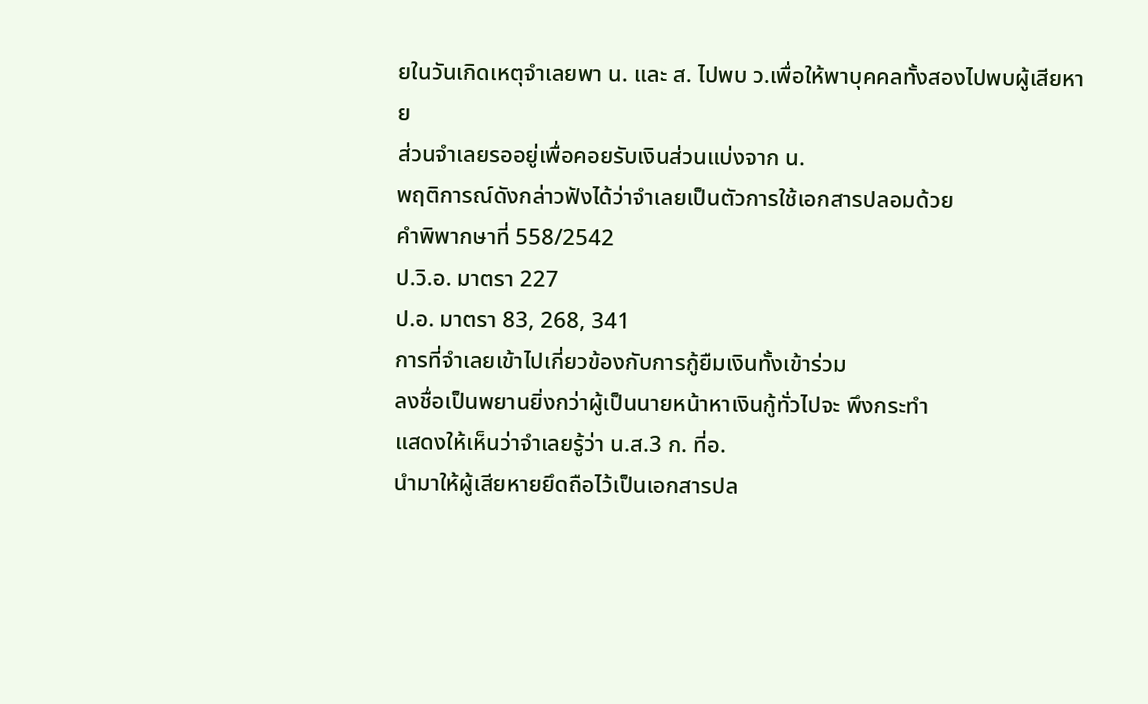ยในวันเกิดเหตุจำเลยพา น. และ ส. ไปพบ ว.เพื่อให้พาบุคคลทั้งสองไปพบผู้เสียหาย
ส่วนจำเลยรออยู่เพื่อคอยรับเงินส่วนแบ่งจาก น.
พฤติการณ์ดังกล่าวฟังได้ว่าจำเลยเป็นตัวการใช้เอกสารปลอมด้วย
คำพิพากษาที่ 558/2542
ป.วิ.อ. มาตรา 227
ป.อ. มาตรา 83, 268, 341
การที่จำเลยเข้าไปเกี่ยวข้องกับการกู้ยืมเงินทั้งเข้าร่วม
ลงชื่อเป็นพยานยิ่งกว่าผู้เป็นนายหน้าหาเงินกู้ทั่วไปจะ พึงกระทำ
แสดงให้เห็นว่าจำเลยรู้ว่า น.ส.3 ก. ที่อ.
นำมาให้ผู้เสียหายยึดถือไว้เป็นเอกสารปล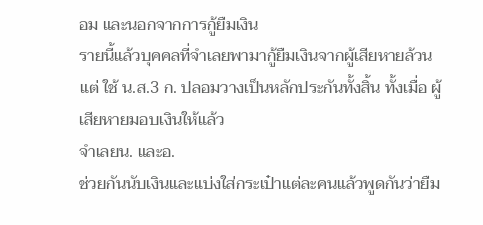อม และนอกจากการกู้ยืมเงิน
รายนี้แล้วบุคคลที่จำเลยพามากู้ยืมเงินจากผู้เสียหายล้วนแต่ ใช้ น.ส.3 ก. ปลอมวางเป็นหลักประกันทั้งสิ้น ทั้งเมื่อ ผู้เสียหายมอบเงินให้แล้ว
จำเลยน. และอ.
ช่วยกันนับเงินและแบ่งใส่กระเป๋าแต่ละคนแล้วพูดกันว่ายืม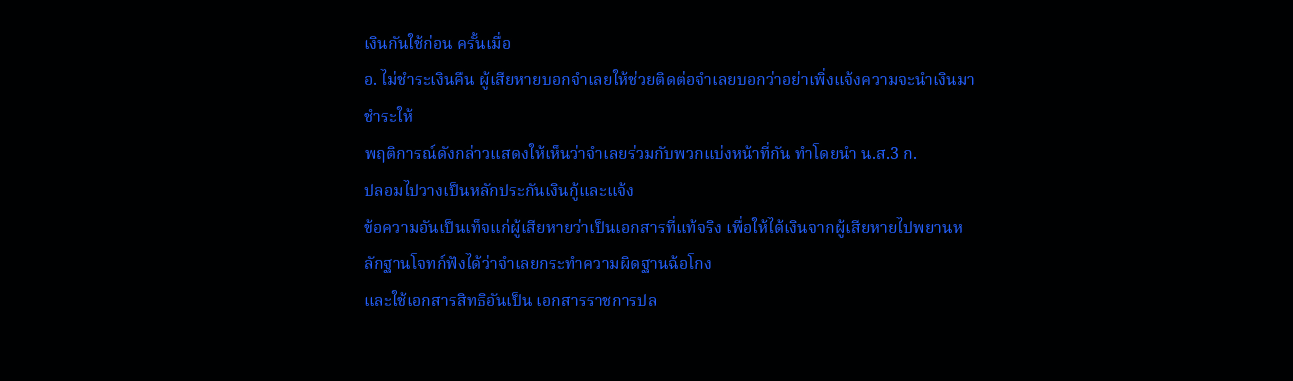เงินกันใช้ก่อน ครั้นเมื่อ
อ. ไม่ชำระเงินคืน ผู้เสียหายบอกจำเลยให้ช่วยติดต่อจำเลยบอกว่าอย่าเพิ่งแจ้งความจะนำเงินมาชำระให้
พฤติการณ์ดังกล่าวแสดงให้เห็นว่าจำเลยร่วมกับพวกแบ่งหน้าที่กัน ทำโดยนำ น.ส.3 ก.
ปลอมไปวางเป็นหลักประกันเงินกู้และแจ้ง
ข้อความอันเป็นเท็จแก่ผู้เสียหายว่าเป็นเอกสารที่แท้จริง เพื่อให้ได้เงินจากผู้เสียหายไปพยานหลักฐานโจทก์ฟังได้ว่าจำเลยกระทำความผิดฐานฉ้อโกง
และใช้เอกสารสิทธิอันเป็น เอกสารราชการปล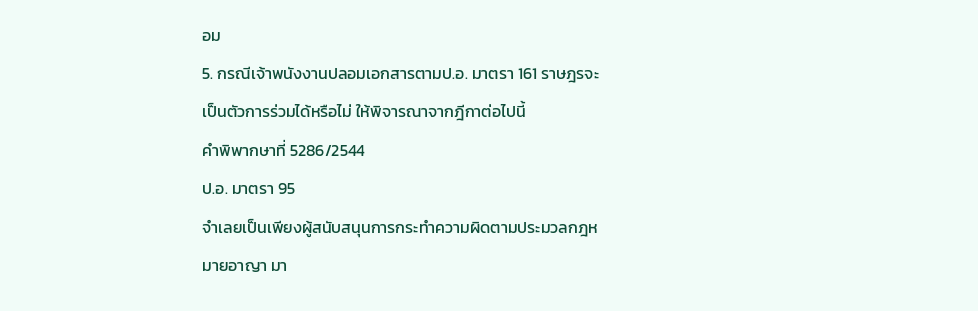อม
5. กรณีเจ้าพนังงานปลอมเอกสารตามป.อ. มาตรา 161 ราษฎรจะเป็นตัวการร่วมได้หรือไม่ ให้พิจารณาจากฎีกาต่อไปนี้
คำพิพากษาที่ 5286/2544
ป.อ. มาตรา 95
จำเลยเป็นเพียงผู้สนับสนุนการกระทำความผิดตามประมวลกฎหมายอาญา มา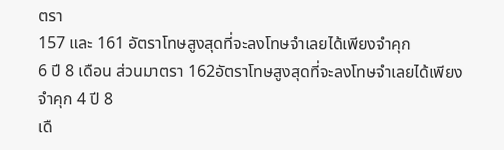ตรา
157 และ 161 อัตราโทษสูงสุดที่จะลงโทษจำเลยได้เพียงจำคุก
6 ปี 8 เดือน ส่วนมาตรา 162อัตราโทษสูงสุดที่จะลงโทษจำเลยได้เพียงจำคุก 4 ปี 8
เดื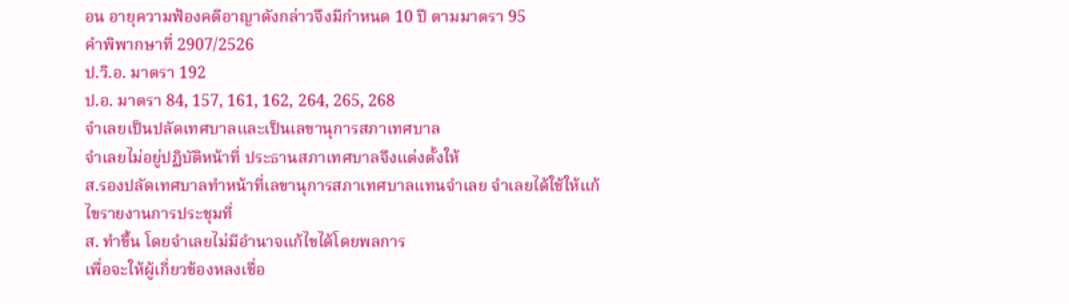อน อายุความฟ้องคดีอาญาดังกล่าวจึงมีกำหนด 10 ปี ตามมาตรา 95
คำพิพากษาที่ 2907/2526
ป.วิ.อ. มาตรา 192
ป.อ. มาตรา 84, 157, 161, 162, 264, 265, 268
จำเลยเป็นปลัดเทศบาลและเป็นเลขานุการสภาเทศบาล
จำเลยไม่อยู่ปฏิบัติหน้าที่ ประธานสภาเทศบาลจึงแต่งตั้งให้
ส.รองปลัดเทศบาลทำหน้าที่เลขานุการสภาเทศบาลแทนจำเลย จำเลยได้ใช้ให้แก้ไขรายงานการประชุมที่
ส. ทำขึ้น โดยจำเลยไม่มีอำนาจแก้ไขได้โดยพลการ
เพื่อจะให้ผู้เกี่ยวข้องหลงเชื่อ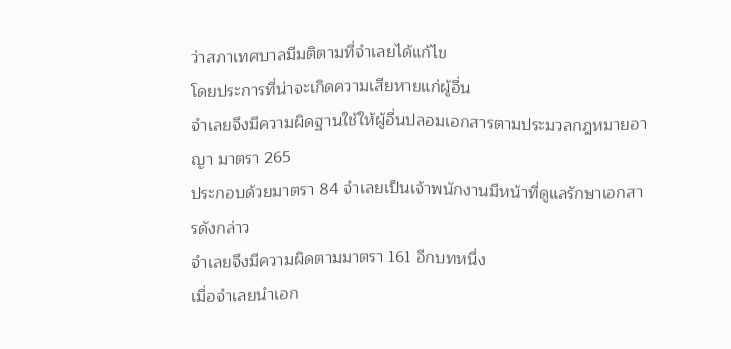ว่าสภาเทศบาลมีมติตามที่จำเลยได้แก้ไข
โดยประการที่น่าจะเกิดความเสียหายแก่ผู้อื่น
จำเลยจึงมีความผิดฐานใช้ให้ผู้อื่นปลอมเอกสารตามประมวลกฎหมายอาญา มาตรา 265
ประกอบด้วยมาตรา 84 จำเลยเป็นเจ้าพนักงานมีหน้าที่ดูแลรักษาเอกสารดังกล่าว
จำเลยจึงมีความผิดตามมาตรา 161 อีกบทหนึ่ง
เมื่อจำเลยนำเอก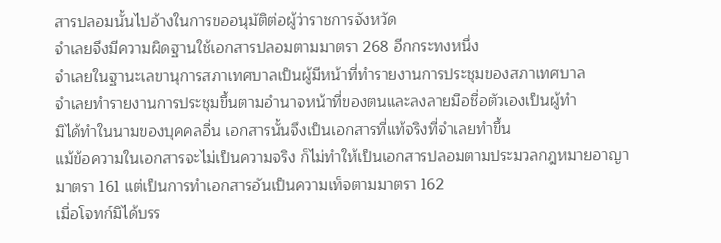สารปลอมนั้นไปอ้างในการขออนุมัติต่อผู้ว่าราชการจังหวัด
จำเลยจึงมีความผิดฐานใช้เอกสารปลอมตามมาตรา 268 อีกกระทงหนึ่ง
จำเลยในฐานะเลขานุการสภาเทศบาลเป็นผู้มีหน้าที่ทำรายงานการประชุมของสภาเทศบาล
จำเลยทำรายงานการประชุมขึ้นตามอำนาจหน้าที่ของตนและลงลายมือชื่อตัวเองเป็นผู้ทำ
มิได้ทำในนามของบุคคลอื่น เอกสารนั้นจึงเป็นเอกสารที่แท้จริงที่จำเลยทำขึ้น
แม้ข้อความในเอกสารจะไม่เป็นความจริง ก็ไม่ทำให้เป็นเอกสารปลอมตามประมวลกฎหมายอาญา
มาตรา 161 แต่เป็นการทำเอกสารอันเป็นความเท็จตามมาตรา 162
เมื่อโจทก์มิได้บรร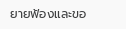ยายฟ้องและขอ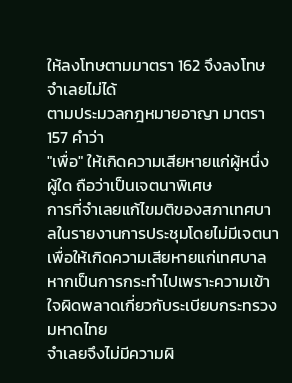ให้ลงโทษตามมาตรา 162 จึงลงโทษจำเลยไม่ได้
ตามประมวลกฎหมายอาญา มาตรา 157 คำว่า
"เพื่อ" ให้เกิดความเสียหายแก่ผู้หนึ่งผู้ใด ถือว่าเป็นเจตนาพิเศษ
การที่จำเลยแก้ไขมติของสภาเทศบาลในรายงานการประชุมโดยไม่มีเจตนาเพื่อให้เกิดความเสียหายแก่เทศบาล
หากเป็นการกระทำไปเพราะความเข้าใจผิดพลาดเกี่ยวกับระเบียบกระทรวงมหาดไทย
จำเลยจึงไม่มีความผิ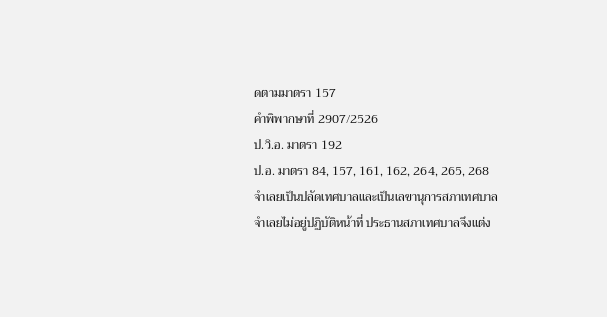ดตามมาตรา 157
คำพิพากษาที่ 2907/2526
ป.วิ.อ. มาตรา 192
ป.อ. มาตรา 84, 157, 161, 162, 264, 265, 268
จำเลยเป็นปลัดเทศบาลและเป็นเลขานุการสภาเทศบาล
จำเลยไม่อยู่ปฏิบัติหน้าที่ ประธานสภาเทศบาลจึงแต่ง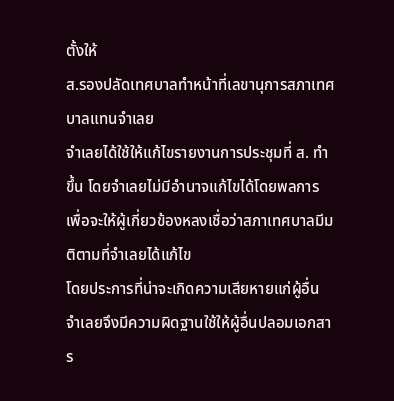ตั้งให้
ส.รองปลัดเทศบาลทำหน้าที่เลขานุการสภาเทศบาลแทนจำเลย
จำเลยได้ใช้ให้แก้ไขรายงานการประชุมที่ ส. ทำขึ้น โดยจำเลยไม่มีอำนาจแก้ไขได้โดยพลการ
เพื่อจะให้ผู้เกี่ยวข้องหลงเชื่อว่าสภาเทศบาลมีมติตามที่จำเลยได้แก้ไข
โดยประการที่น่าจะเกิดความเสียหายแก่ผู้อื่น
จำเลยจึงมีความผิดฐานใช้ให้ผู้อื่นปลอมเอกสาร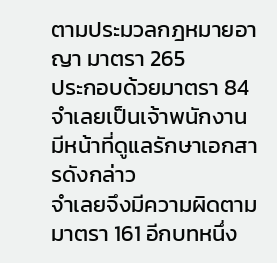ตามประมวลกฎหมายอาญา มาตรา 265
ประกอบด้วยมาตรา 84 จำเลยเป็นเจ้าพนักงานมีหน้าที่ดูแลรักษาเอกสารดังกล่าว
จำเลยจึงมีความผิดตามมาตรา 161 อีกบทหนึ่ง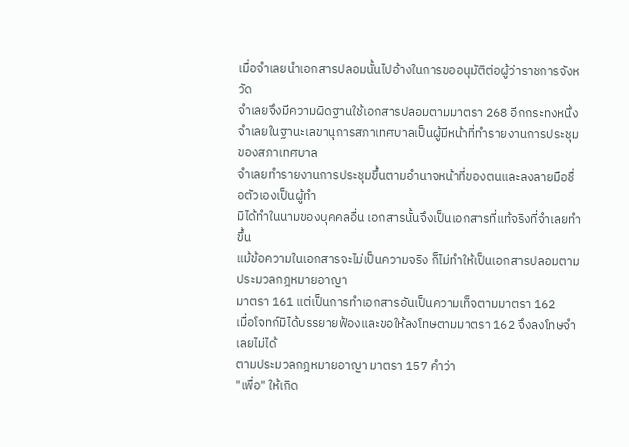เมื่อจำเลยนำเอกสารปลอมนั้นไปอ้างในการขออนุมัติต่อผู้ว่าราชการจังหวัด
จำเลยจึงมีความผิดฐานใช้เอกสารปลอมตามมาตรา 268 อีกกระทงหนึ่ง
จำเลยในฐานะเลขานุการสภาเทศบาลเป็นผู้มีหน้าที่ทำรายงานการประชุมของสภาเทศบาล
จำเลยทำรายงานการประชุมขึ้นตามอำนาจหน้าที่ของตนและลงลายมือชื่อตัวเองเป็นผู้ทำ
มิได้ทำในนามของบุคคลอื่น เอกสารนั้นจึงเป็นเอกสารที่แท้จริงที่จำเลยทำขึ้น
แม้ข้อความในเอกสารจะไม่เป็นความจริง ก็ไม่ทำให้เป็นเอกสารปลอมตามประมวลกฎหมายอาญา
มาตรา 161 แต่เป็นการทำเอกสารอันเป็นความเท็จตามมาตรา 162
เมื่อโจทก์มิได้บรรยายฟ้องและขอให้ลงโทษตามมาตรา 162 จึงลงโทษจำเลยไม่ได้
ตามประมวลกฎหมายอาญา มาตรา 157 คำว่า
"เพื่อ" ให้เกิด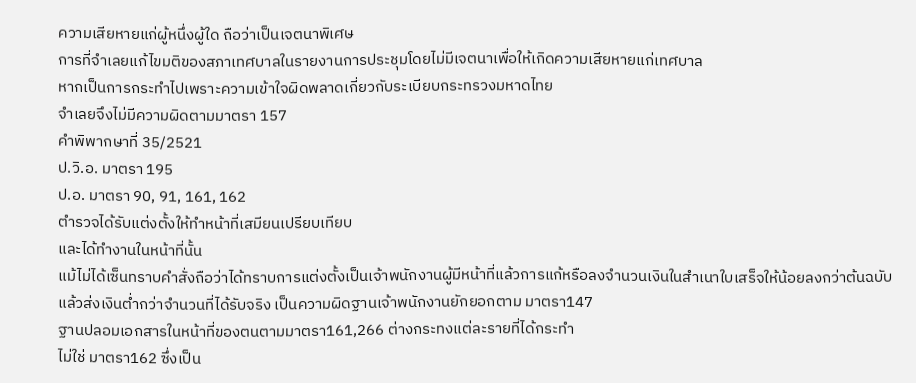ความเสียหายแก่ผู้หนึ่งผู้ใด ถือว่าเป็นเจตนาพิเศษ
การที่จำเลยแก้ไขมติของสภาเทศบาลในรายงานการประชุมโดยไม่มีเจตนาเพื่อให้เกิดความเสียหายแก่เทศบาล
หากเป็นการกระทำไปเพราะความเข้าใจผิดพลาดเกี่ยวกับระเบียบกระทรวงมหาดไทย
จำเลยจึงไม่มีความผิดตามมาตรา 157
คำพิพากษาที่ 35/2521
ป.วิ.อ. มาตรา 195
ป.อ. มาตรา 90, 91, 161, 162
ตำรวจได้รับแต่งตั้งให้ทำหน้าที่เสมียนเปรียบเทียบ
และได้ทำงานในหน้าที่นั้น
แม้ไม่ได้เซ็นทราบคำสั่งถือว่าได้ทราบการแต่งตั้งเป็นเจ้าพนักงานผู้มีหน้าที่แล้วการแก้หรือลงจำนวนเงินในสำเนาใบเสร็จให้น้อยลงกว่าต้นฉบับ
แล้วส่งเงินต่ำกว่าจำนวนที่ได้รับจริง เป็นความผิดฐานเจ้าพนักงานยักยอกตาม มาตรา147
ฐานปลอมเอกสารในหน้าที่ของตนตามมาตรา161,266 ต่างกระทงแต่ละรายที่ได้กระทำ
ไม่ใช่ มาตรา162 ซึ่งเป็น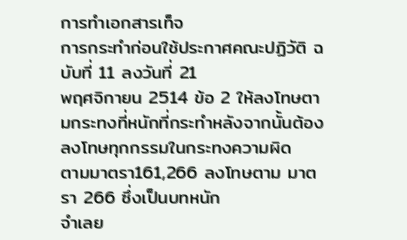การทำเอกสารเท็จ
การกระทำก่อนใช้ประกาศคณะปฏิวัติ ฉบับที่ 11 ลงวันที่ 21
พฤศจิกายน 2514 ข้อ 2 ให้ลงโทษตามกระทงที่หนักที่กระทำหลังจากนั้นต้องลงโทษทุกกรรมในกระทงความผิด
ตามมาตรา161,266 ลงโทษตาม มาตรา 266 ซึ่งเป็นบทหนัก
จำเลย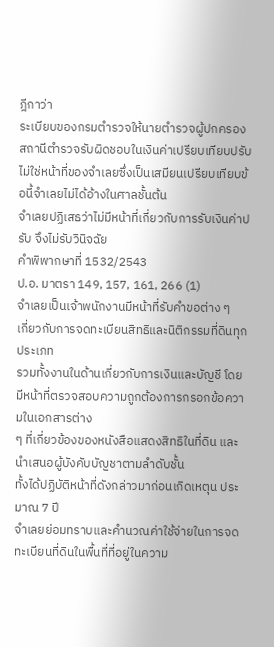ฎีกาว่า
ระเบียบของกรมตำรวจให้นายตำรวจผู้ปกครองสถานีตำรวจรับผิดชอบในเงินค่าเปรียบเทียบปรับ
ไม่ใช่หน้าที่ของจำเลยซึ่งเป็นเสมียนเปรียบเทียบข้อนี้จำเลยไม่ได้อ้างในศาลชั้นต้น
จำเลยปฏิเสธว่าไม่มีหน้าที่เกี่ยวกับการรับเงินค่าปรับ จึงไม่รับวินิจฉัย
คำพิพากษาที่ 1532/2543
ป.อ. มาตรา 149, 157, 161, 266 (1)
จำเลยเป็นเจ้าพนักงานมีหน้าที่รับคำขอต่าง ๆ
เกี่ยวกับการจดทะเบียนสิทธิและนิติกรรมที่ดินทุกประเภท
รวมทั้งงานในด้านเกี่ยวกับการเงินและบัญชี โดยมีหน้าที่ตรวจสอบความถูกต้องการกรอกข้อความในเอกสารต่าง
ๆ ที่เกี่ยวข้องของหนังสือแสดงสิทธิในที่ดิน และนำเสนอผู้บังคับบัญชาตามลำดับชั้น
ทั้งได้ปฏิบัติหน้าที่ดังกล่าวมาก่อนเกิดเหตุน ประมาณ 7 ปี
จำเลยย่อมทราบและคำนวณค่าใช้จ่ายในการจดทะเบียนที่ดินในพื้นที่ที่อยู่ในความ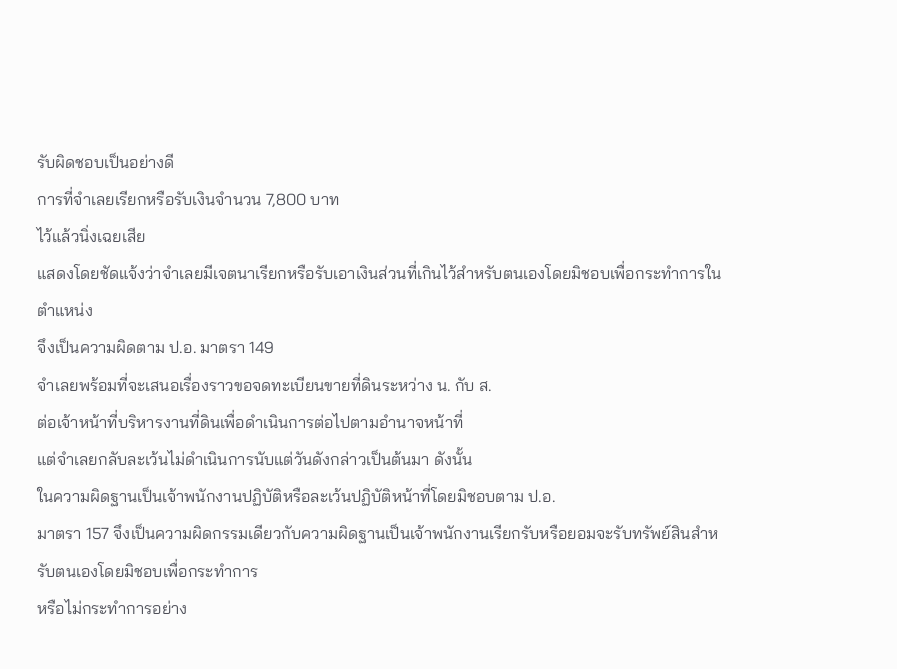รับผิดชอบเป็นอย่างดี
การที่จำเลยเรียกหรือรับเงินจำนวน 7,800 บาท
ไว้แล้วนิ่งเฉยเสีย
แสดงโดยชัดแจ้งว่าจำเลยมีเจตนาเรียกหรือรับเอาเงินส่วนที่เกินไว้สำหรับตนเองโดยมิชอบเพื่อกระทำการในตำแหน่ง
จึงเป็นความผิดตาม ป.อ. มาตรา 149
จำเลยพร้อมที่จะเสนอเรื่องราวขอจดทะเบียนขายที่ดินระหว่าง น. กับ ส.
ต่อเจ้าหน้าที่บริหารงานที่ดินเพื่อดำเนินการต่อไปตามอำนาจหน้าที่
แต่จำเลยกลับละเว้นไม่ดำเนินการนับแต่วันดังกล่าวเป็นต้นมา ดังนั้น
ในความผิดฐานเป็นเจ้าพนักงานปฏิบัติหรือละเว้นปฏิบัติหน้าที่โดยมิชอบตาม ป.อ.
มาตรา 157 จึงเป็นความผิดกรรมเดียวกับความผิดฐานเป็นเจ้าพนักงานเรียกรับหรือยอมจะรับทรัพย์สินสำหรับตนเองโดยมิชอบเพื่อกระทำการ
หรือไม่กระทำการอย่าง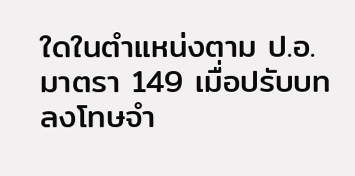ใดในตำแหน่งตาม ป.อ. มาตรา 149 เมื่อปรับบทลงโทษจำ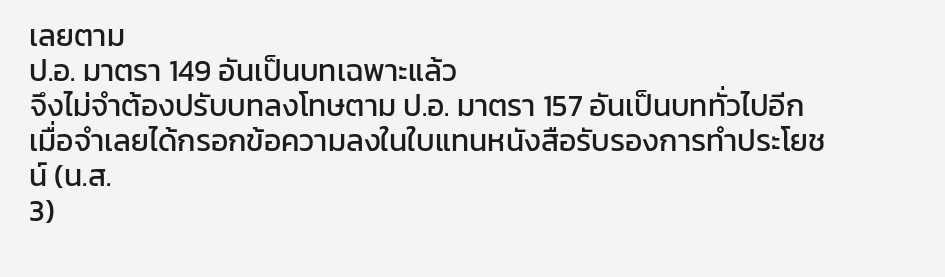เลยตาม
ป.อ. มาตรา 149 อันเป็นบทเฉพาะแล้ว
จึงไม่จำต้องปรับบทลงโทษตาม ป.อ. มาตรา 157 อันเป็นบททั่วไปอีก
เมื่อจำเลยได้กรอกข้อความลงในใบแทนหนังสือรับรองการทำประโยชน์ (น.ส.
3)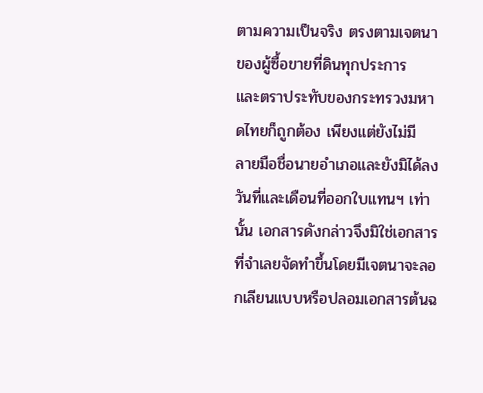ตามความเป็นจริง ตรงตามเจตนาของผู้ซื้อขายที่ดินทุกประการ
และตราประทับของกระทรวงมหาดไทยก็ถูกต้อง เพียงแต่ยังไม่มี
ลายมือชื่อนายอำเภอและยังมิได้ลงวันที่และเดือนที่ออกใบแทนฯ เท่านั้น เอกสารดังกล่าวจึงมิใช่เอกสารที่จำเลยจัดทำขึ้นโดยมีเจตนาจะลอกเลียนแบบหรือปลอมเอกสารต้นฉ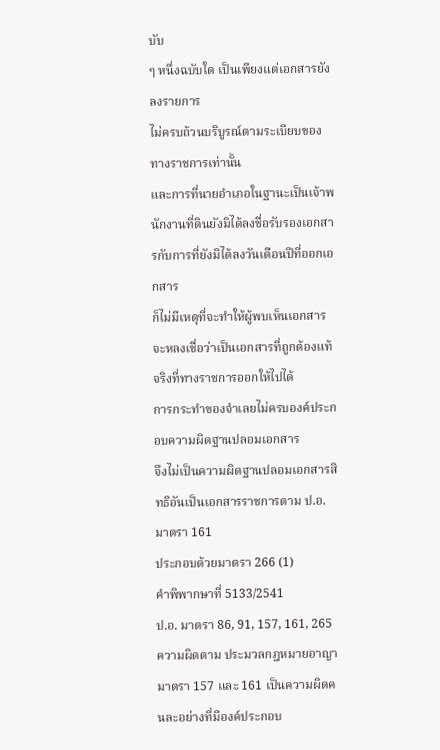บับ
ๆ หนึ่งฉบับใด เป็นเพียงแต่เอกสารยังลงรายการ
ไม่ครบถ้วนบริบูรณ์ตามระเบียบของทางราชการเท่านั้น
และการที่นายอำเภอในฐานะเป็นเจ้าพนักงานที่ดินยังมิได้ลงชื่อรับรองเอกสารกับการที่ยังมิได้ลงวันเดือนปีที่ออกเอกสาร
ก็ไม่มีเหตุที่จะทำให้ผู้พบเห็นเอกสารจะหลงเชื่อว่าเป็นเอกสารที่ถูกต้องแท้จริงที่ทางราชการออกให้ไปได้
การกระทำของจำเลยไม่ครบองค์ประกอบความผิดฐานปลอมเอกสาร
จึงไม่เป็นความผิดฐานปลอมเอกสารสิทธิอันเป็นเอกสารราชการตาม ป.อ. มาตรา 161
ประกอบด้วยมาตรา 266 (1)
คำพิพากษาที่ 5133/2541
ป.อ. มาตรา 86, 91, 157, 161, 265
ความผิดตาม ประมวลกฎหมายอาญา มาตรา 157 และ 161 เป็นความผิดคนละอย่างที่มีองค์ประกอบ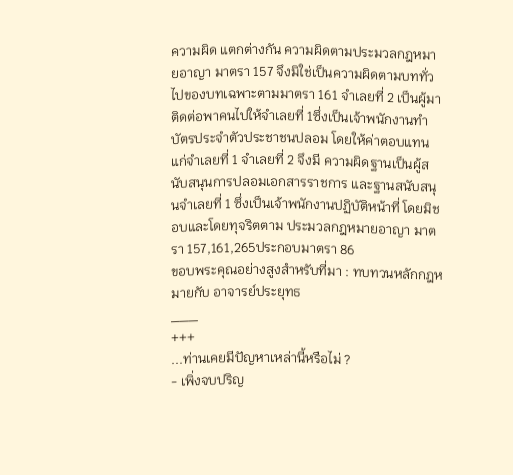ความผิด แตกต่างกัน ความผิดตามประมวลกฎหมายอาญา มาตรา 157 จึงมิใช่เป็นความผิดตามบททั่วไปของบทเฉพาะตามมาตรา 161 จำเลยที่ 2 เป็นผู้มาติดต่อพาคนไปให้จำเลยที่ 1ซึ่งเป็นเจ้าพนักงานทำบัตรประจำตัวประชาชนปลอม โดยให้ค่าตอบแทนแก่จำเลยที่ 1 จำเลยที่ 2 จึงมี ความผิดฐานเป็นผู้สนับสนุนการปลอมเอกสารราชการ และฐานสนับสนุนจำเลยที่ 1 ซึ่งเป็นเจ้าพนักงานปฏิบัติหน้าที่ โดยมิชอบและโดยทุจริตตาม ประมวลกฎหมายอาญา มาตรา 157,161,265ประกอบมาตรา 86
ขอบพระคุณอย่างสูงสำหรับที่มา : ทบทวนหลักกฎหมายกับ อาจารย์ประยุทธ
___
+++
...ท่านเคยมีปัญหาเหล่านี้หรือไม่ ?
- เพิ่งจบปริญ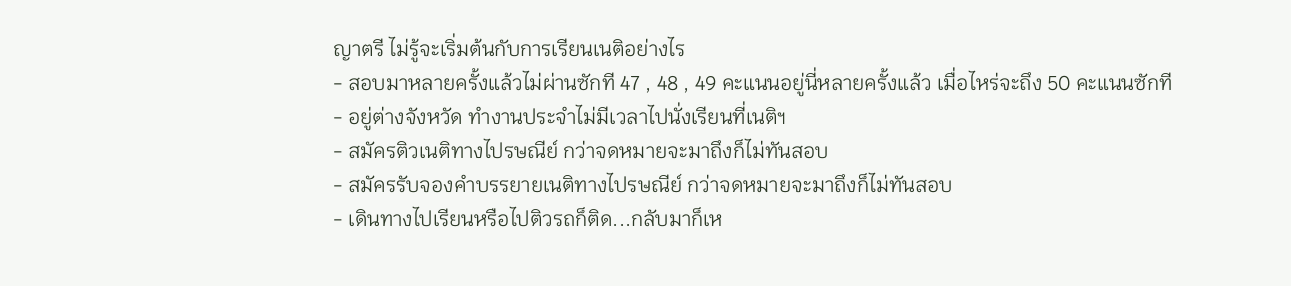ญาตรี ไม่รู้จะเริ่มต้นกับการเรียนเนติอย่างไร
- สอบมาหลายครั้งแล้วไม่ผ่านซักที 47 , 48 , 49 คะแนนอยู่นี่หลายครั้งแล้ว เมื่อไหร่จะถึง 50 คะแนนซักที
- อยู่ต่างจังหวัด ทำงานประจำไม่มีเวลาไปนั่งเรียนที่เนติฯ
- สมัครติวเนติทางไปรษณีย์ กว่าจดหมายจะมาถึงก็ไม่ทันสอบ
- สมัครรับจองคำบรรยายเนติทางไปรษณีย์ กว่าจดหมายจะมาถึงก็ไม่ทันสอบ
- เดินทางไปเรียนหรือไปติวรถก็ติด...กลับมาก็เห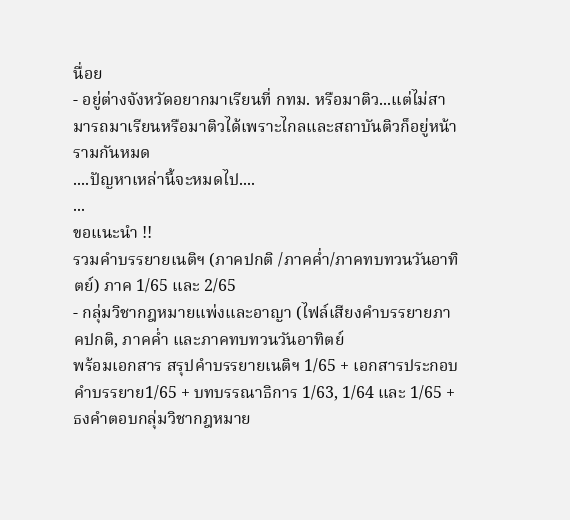นื่อย
- อยู่ต่างจังหวัดอยากมาเรียนที่ กทม. หรือมาติว...แต่ไม่สามารถมาเรียนหรือมาติวได้เพราะไกลและสถาบันติวก็อยู่หน้ารามกันหมด
....ปัญหาเหล่านี้จะหมดไป....
...
ขอแนะนำ !!
รวมคำบรรยายเนติฯ (ภาคปกติ /ภาคค่ำ/ภาคทบทวนวันอาทิตย์) ภาค 1/65 และ 2/65
- กลุ่มวิชากฎหมายแพ่งและอาญา (ไฟล์เสียงคำบรรยายภาคปกติ, ภาคค่ำ และภาคทบทวนวันอาทิตย์
พร้อมเอกสาร สรุปคำบรรยายเนติฯ 1/65 + เอกสารประกอบคำบรรยาย1/65 + บทบรรณาธิการ 1/63, 1/64 และ 1/65 + ธงคำตอบกลุ่มวิชากฎหมาย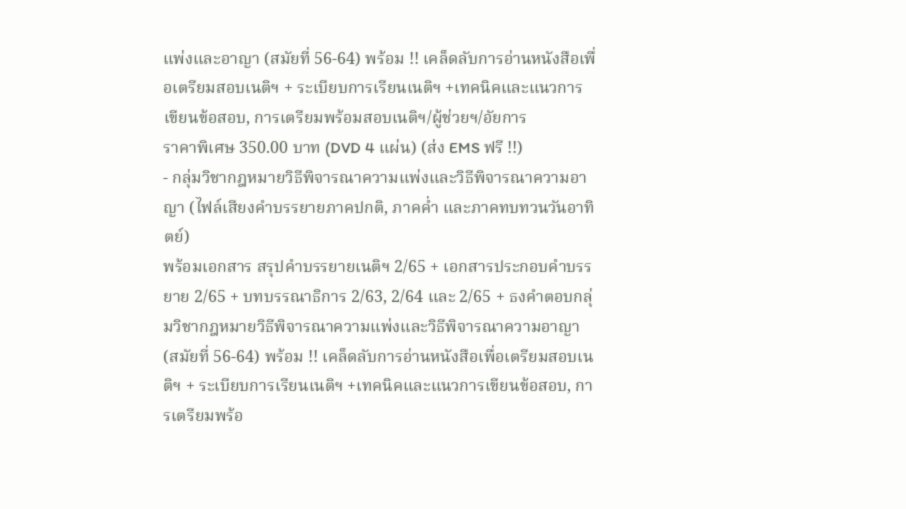แพ่งและอาญา (สมัยที่ 56-64) พร้อม !! เคล็ดลับการอ่านหนังสือเพื่อเตรียมสอบเนติฯ + ระเบียบการเรียนเนติฯ +เทคนิคและแนวการเขียนข้อสอบ, การเตรียมพร้อมสอบเนติฯ/ผู้ช่วยฯ/อัยการ
ราคาพิเศษ 350.00 บาท (DVD 4 แผ่น) (ส่ง EMS ฟรี !!)
- กลุ่มวิชากฎหมายวิธีพิจารณาความแพ่งและวิธีพิจารณาความอาญา (ไฟล์เสียงคำบรรยายภาคปกติ, ภาคค่ำ และภาคทบทวนวันอาทิตย์)
พร้อมเอกสาร สรุปคำบรรยายเนติฯ 2/65 + เอกสารประกอบคำบรรยาย 2/65 + บทบรรณาธิการ 2/63, 2/64 และ 2/65 + ธงคำตอบกลุ่มวิชากฎหมายวิธีพิจารณาความแพ่งและวิธีพิจารณาความอาญา (สมัยที่ 56-64) พร้อม !! เคล็ดลับการอ่านหนังสือเพื่อเตรียมสอบเนติฯ + ระเบียบการเรียนเนติฯ +เทคนิคและแนวการเขียนข้อสอบ, การเตรียมพร้อ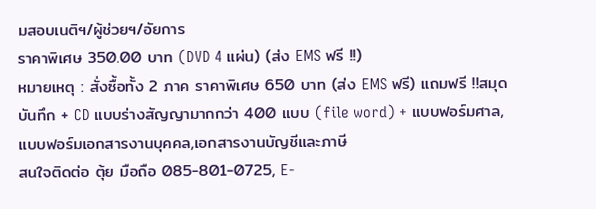มสอบเนติฯ/ผู้ช่วยฯ/อัยการ
ราคาพิเศษ 350.00 บาท (DVD 4 แผ่น) (ส่ง EMS ฟรี !!)
หมายเหตุ : สั่งซื้อทั้ง 2 ภาค ราคาพิเศษ 650 บาท (ส่ง EMS ฟรี) แถมฟรี !!สมุดบันทึก + CD แบบร่างสัญญามากกว่า 400 แบบ (file word) + แบบฟอร์มศาล, แบบฟอร์มเอกสารงานบุคคล,เอกสารงานบัญชีและภาษี
สนใจติดต่อ ตุ้ย มือถือ 085-801-0725, E-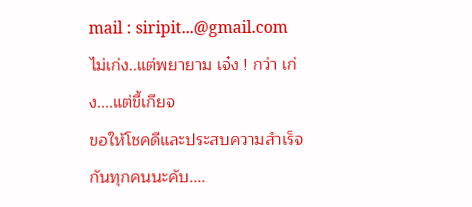mail : siripit...@gmail.com
ไม่เก่ง..แต่พยายาม เจ๋ง ! กว่า เก่ง....แต่ขี้เกียจ
ขอให้โชคดีและประสบความสำเร็จกันทุกคนนะคับ....